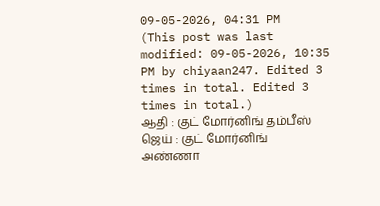09-05-2026, 04:31 PM
(This post was last modified: 09-05-2026, 10:35 PM by chiyaan247. Edited 3 times in total. Edited 3 times in total.)
ஆதி : குட் மோர்னிங் தம்பீஸ்
ஜெய் : குட் மோர்னிங் அண்ணா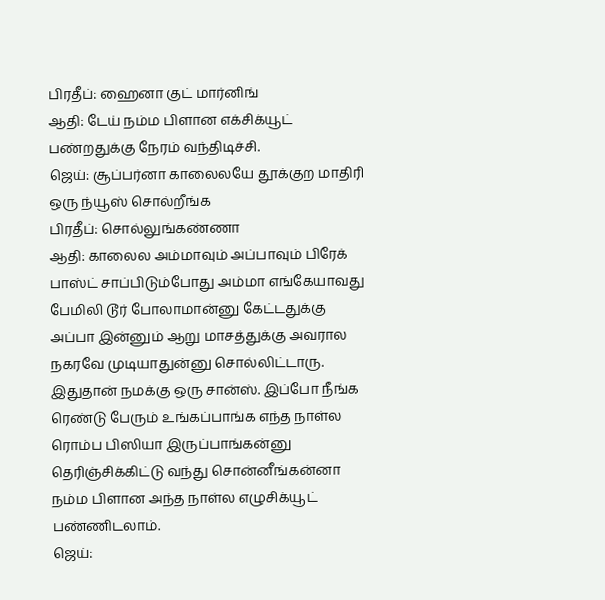பிரதீப்: ஹைனா குட் மார்னிங்
ஆதி: டேய் நம்ம பிளான எக்சிக்யூட் பண்றதுக்கு நேரம் வந்திடிச்சி.
ஜெய்: சூப்பர்னா காலைலயே தூக்குற மாதிரி ஒரு ந்யூஸ் சொல்றீங்க
பிரதீப்: சொல்லுங்கண்ணா
ஆதி: காலைல அம்மாவும் அப்பாவும் பிரேக் பாஸ்ட் சாப்பிடும்போது அம்மா எங்கேயாவது பேமிலி டூர் போலாமான்னு கேட்டதுக்கு அப்பா இன்னும் ஆறு மாசத்துக்கு அவரால நகரவே முடியாதுன்னு சொல்லிட்டாரு. இதுதான் நமக்கு ஒரு சான்ஸ். இப்போ நீங்க ரெண்டு பேரும் உங்கப்பாங்க எந்த நாள்ல ரொம்ப பிஸியா இருப்பாங்கன்னு தெரிஞ்சிக்கிட்டு வந்து சொன்னீங்கன்னா நம்ம பிளான அந்த நாள்ல எழுசிக்யூட் பண்ணிடலாம்.
ஜெய்: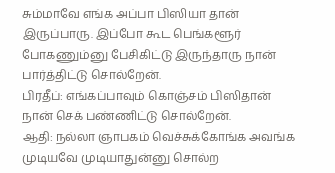சும்மாவே எங்க அப்பா பிஸியா தான் இருப்பாரு. இப்போ கூட பெங்களூர் போகணும்னு பேசிகிட்டு இருந்தாரு நான் பார்த்திட்டு சொல்றேன்.
பிரதீப்: எங்கப்பாவும் கொஞ்சம் பிஸிதான் நான் செக் பண்ணிட்டு சொல்றேன்.
ஆதி: நல்லா ஞாபகம் வெச்சுக்கோங்க அவங்க முடியவே முடியாதுன்னு சொல்ற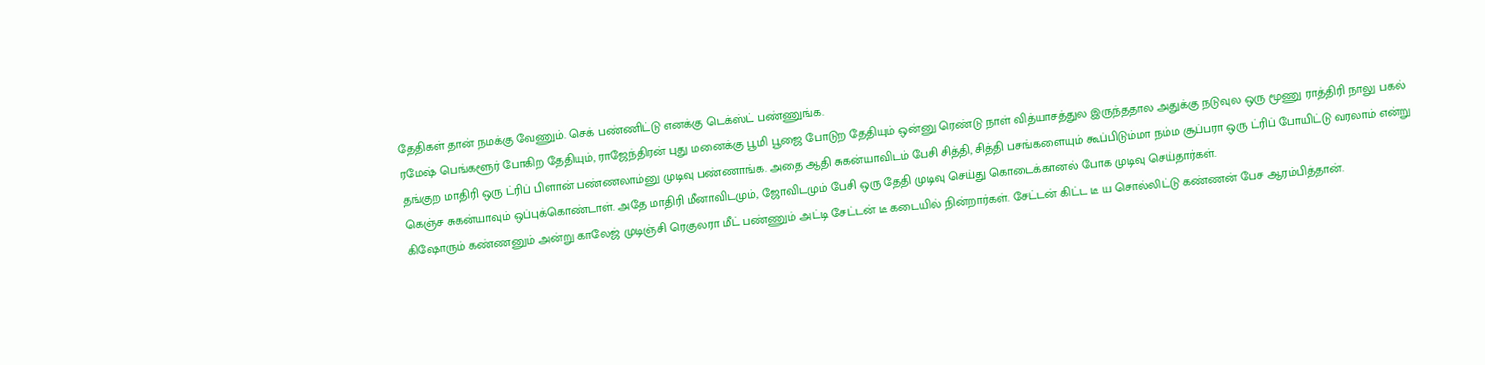தேதிகள் தான் நமக்கு வேணும். செக் பண்ணிட்டு எனக்கு டெக்ஸ்ட் பண்ணுங்க.
ரமேஷ் பெங்களூர் போகிற தேதியும், ராஜேந்திரன் புது மனைக்கு பூமி பூஜை போடுற தேதியும் ஒன்னு ரெண்டு நாள் வித்யாசத்துல இருந்ததால அதுக்கு நடுவுல ஒரு மூணு ராத்திரி நாலு பகல் தங்குற மாதிரி ஒரு ட்ரிப் பிளான் பண்ணலாம்னு முடிவு பண்ணாங்க. அதை ஆதி சுகன்யாவிடம் பேசி சித்தி, சித்தி பசங்களையும் கூப்பிடும்மா நம்ம சூப்பரா ஒரு ட்ரிப் போயிட்டு வரலாம் என்று கெஞ்ச சுகன்யாவும் ஒப்புக்கொண்டாள். அதே மாதிரி மீனாவிடமும், ஜோவிடமும் பேசி ஒரு தேதி முடிவு செய்து கொடைக்கானல் போக முடிவு செய்தார்கள்.
கிஷோரும் கண்ணனும் அன்று காலேஜ் முடிஞ்சி ரெகுலரா மீட் பண்ணும் அட்டி சேட்டன் டீ கடையில் நின்றார்கள். சேட்டன் கிட்ட டீ ய சொல்லிட்டு கண்ணன் பேச ஆரம்பித்தான்.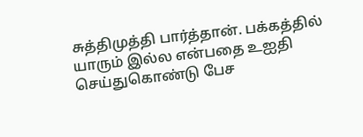சுத்திமுத்தி பார்த்தான். பக்கத்தில் யாரும் இல்ல என்பதை உஐதி செய்துகொண்டு பேச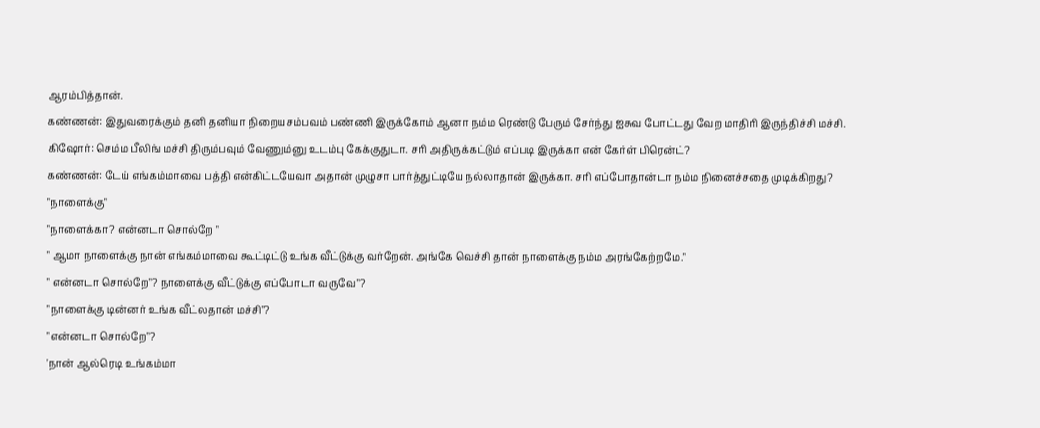ஆரம்பித்தான்.
கண்ணன்: இதுவரைக்கும் தனி தனியா நிறையசம்பவம் பண்ணி இருக்கோம் ஆனா நம்ம ரெண்டு பேரும் சேர்ந்து ஐசுவ போட்டது வேற மாதிரி இருந்திச்சி மச்சி.
கிஷோர்: செம்ம பீலிங் மச்சி திரும்பவும் வேணும்னு உடம்பு கேக்குதுடா. சரி அதிருக்கட்டும் எப்படி இருக்கா என் கேர்ள் பிரென்ட்?
கண்ணன்: டேய் எங்கம்மாவை பத்தி என்கிட்டயேவா அதான் முழுசா பார்த்துட்டியே நல்லாதான் இருக்கா. சரி எப்போதான்டா நம்ம நினைச்சதை முடிக்கிறது?
"நாளைக்கு"
"நாளைக்கா? என்னடா சொல்றே "
" ஆமா நாளைக்கு நான் எங்கம்மாவை கூட்டிட்டு உங்க வீட்டுக்கு வர்றேன். அங்கே வெச்சி தான் நாளைக்கு நம்ம அரங்கேற்றமே."
" என்னடா சொல்றே"? நாளைக்கு வீட்டுக்கு எப்போடா வருவே"?
"நாளைக்கு டின்னர் உங்க வீட்லதான் மச்சி"?
"என்னடா சொல்றே"?
'நான் ஆல்ரெடி உங்கம்மா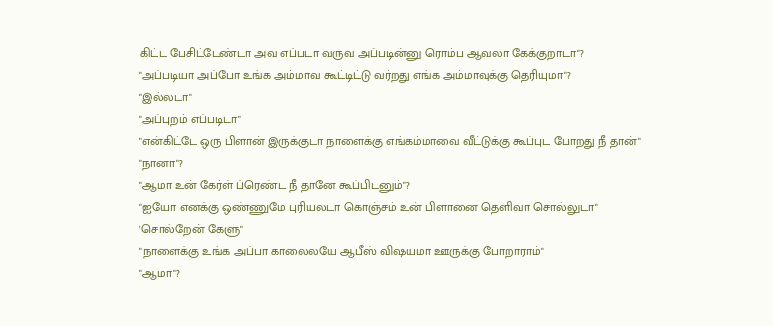கிட்ட பேசிட்டேண்டா அவ எப்படா வருவ அப்படின்னு ரொம்ப ஆவலா கேக்குறாடா"?
"அப்படியா அப்போ உங்க அம்மாவ கூட்டிட்டு வர்றது எங்க அம்மாவுக்கு தெரியுமா"?
"இல்லடா"
"அப்புறம் எப்படிடா"
"என்கிட்டே ஒரு பிளான் இருக்குடா நாளைக்கு எங்கம்மாவை வீட்டுக்கு கூப்புட போறது நீ தான்"
"நானா"?
"ஆமா உன் கேர்ள் ப்ரெண்ட நீ தானே கூப்பிடனும்"?
"ஐயோ எனக்கு ஒண்ணுமே புரியலடா கொஞ்சம் உன் பிளானை தெளிவா சொல்லுடா"
'சொல்றேன் கேளு"
"நாளைக்கு உங்க அப்பா காலைலயே ஆபீஸ் விஷயமா ஊருக்கு போறாராம்"
"ஆமா"?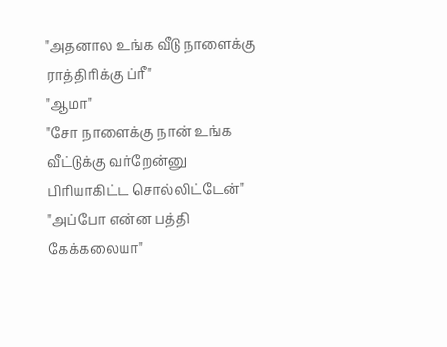"அதனால உங்க வீடு நாளைக்கு ராத்திரிக்கு ப்ரீ"
"ஆமா"
"சோ நாளைக்கு நான் உங்க வீட்டுக்கு வர்றேன்னு பிரியாகிட்ட சொல்லிட்டேன்"
"அப்போ என்ன பத்தி கேக்கலையா"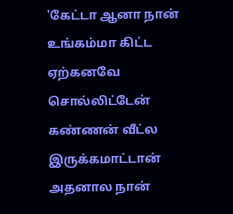'கேட்டா ஆனா நான் உங்கம்மா கிட்ட ஏற்கனவே சொல்லிட்டேன் கண்ணன் வீட்ல இருக்கமாட்டான் அதனால நான்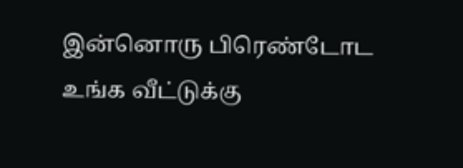இன்னொரு பிரெண்டோட உங்க வீட்டுக்கு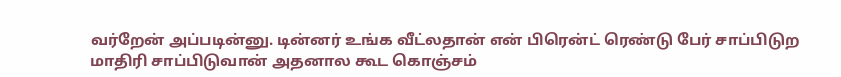வர்றேன் அப்படின்னு. டின்னர் உங்க வீட்லதான் என் பிரென்ட் ரெண்டு பேர் சாப்பிடுற மாதிரி சாப்பிடுவான் அதனால கூட கொஞ்சம்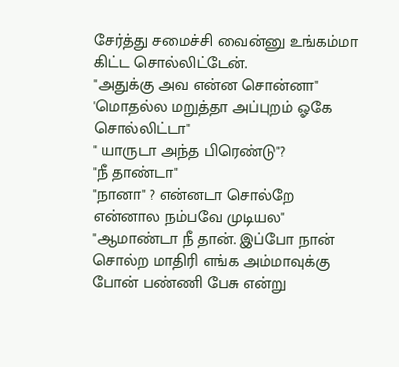சேர்த்து சமைச்சி வைன்னு உங்கம்மா கிட்ட சொல்லிட்டேன்.
"அதுக்கு அவ என்ன சொன்னா"
'மொதல்ல மறுத்தா அப்புறம் ஓகே சொல்லிட்டா"
" யாருடா அந்த பிரெண்டு"?
"நீ தாண்டா"
"நானா" ? என்னடா சொல்றே என்னால நம்பவே முடியல"
"ஆமாண்டா நீ தான். இப்போ நான் சொல்ற மாதிரி எங்க அம்மாவுக்கு போன் பண்ணி பேசு என்று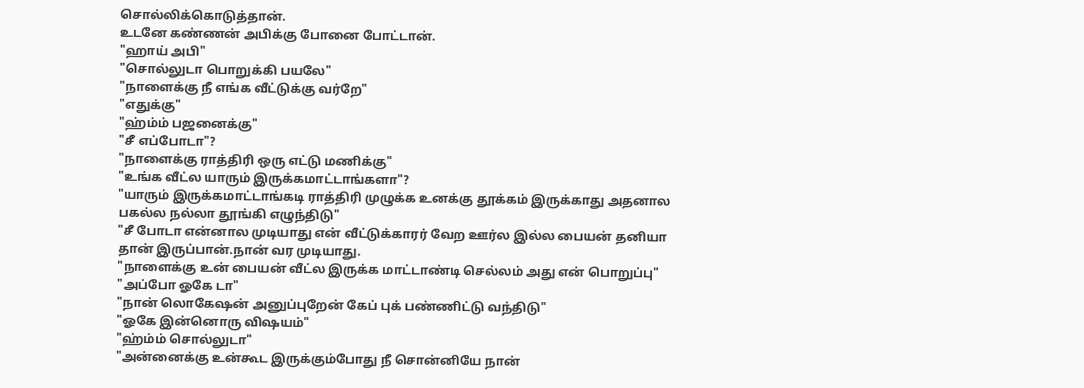சொல்லிக்கொடுத்தான்.
உடனே கண்ணன் அபிக்கு போனை போட்டான்.
"ஹாய் அபி"
"சொல்லுடா பொறுக்கி பயலே"
"நாளைக்கு நீ எங்க வீட்டுக்கு வர்றே"
"எதுக்கு"
"ஹ்ம்ம் பஜனைக்கு"
"சீ எப்போடா"?
"நாளைக்கு ராத்திரி ஒரு எட்டு மணிக்கு"
"உங்க வீட்ல யாரும் இருக்கமாட்டாங்களா"?
"யாரும் இருக்கமாட்டாங்கடி ராத்திரி முழுக்க உனக்கு தூக்கம் இருக்காது அதனால பகல்ல நல்லா தூங்கி எழுந்திடு"
"சீ போடா என்னால முடியாது என் வீட்டுக்காரர் வேற ஊர்ல இல்ல பையன் தனியா தான் இருப்பான்.நான் வர முடியாது.
"நாளைக்கு உன் பையன் வீட்ல இருக்க மாட்டாண்டி செல்லம் அது என் பொறுப்பு"
"அப்போ ஓகே டா"
"நான் லொகேஷன் அனுப்புறேன் கேப் புக் பண்ணிட்டு வந்திடு"
"ஓகே இன்னொரு விஷயம்"
"ஹ்ம்ம் சொல்லுடா"
"அன்னைக்கு உன்கூட இருக்கும்போது நீ சொன்னியே நான்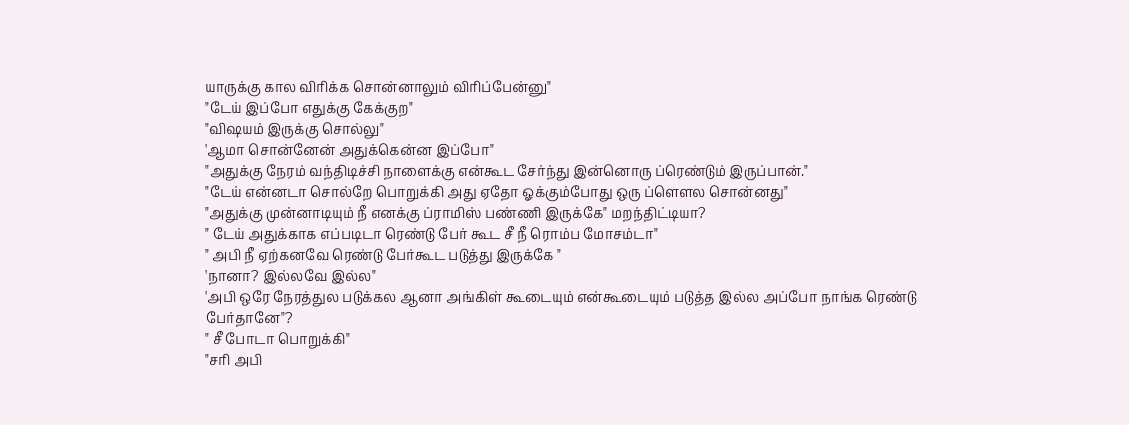யாருக்கு கால விரிக்க சொன்னாலும் விரிப்பேன்னு"
"டேய் இப்போ எதுக்கு கேக்குற"
"விஷயம் இருக்கு சொல்லு"
'ஆமா சொன்னேன் அதுக்கென்ன இப்போ"
"அதுக்கு நேரம் வந்திடிச்சி நாளைக்கு என்கூட சேர்ந்து இன்னொரு ப்ரெண்டும் இருப்பான்."
"டேய் என்னடா சொல்றே பொறுக்கி அது ஏதோ ஓக்கும்போது ஒரு ப்ளௌல சொன்னது"
"அதுக்கு முன்னாடியும் நீ எனக்கு ப்ராமிஸ் பண்ணி இருக்கே" மறந்திட்டியா?
" டேய் அதுக்காக எப்படிடா ரெண்டு பேர் கூட சீ நீ ரொம்ப மோசம்டா"
" அபி நீ ஏற்கனவே ரெண்டு பேர்கூட படுத்து இருக்கே "
'நானா? இல்லவே இல்ல"
'அபி ஒரே நேரத்துல படுக்கல ஆனா அங்கிள் கூடையும் என்கூடையும் படுத்த இல்ல அப்போ நாங்க ரெண்டு பேர்தானே"?
" சீ போடா பொறுக்கி"
"சரி அபி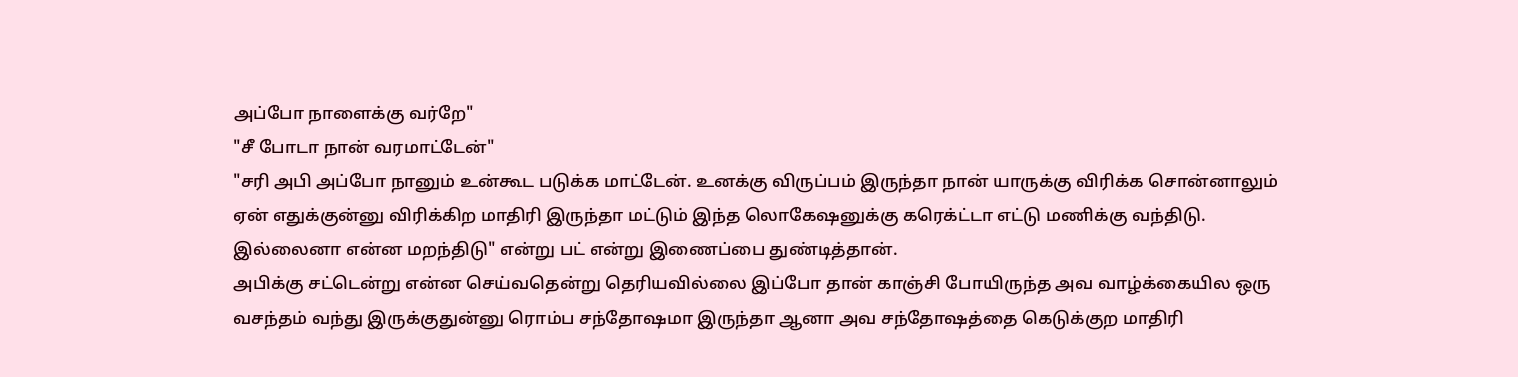அப்போ நாளைக்கு வர்றே"
"சீ போடா நான் வரமாட்டேன்"
"சரி அபி அப்போ நானும் உன்கூட படுக்க மாட்டேன். உனக்கு விருப்பம் இருந்தா நான் யாருக்கு விரிக்க சொன்னாலும் ஏன் எதுக்குன்னு விரிக்கிற மாதிரி இருந்தா மட்டும் இந்த லொகேஷனுக்கு கரெக்ட்டா எட்டு மணிக்கு வந்திடு. இல்லைனா என்ன மறந்திடு" என்று பட் என்று இணைப்பை துண்டித்தான்.
அபிக்கு சட்டென்று என்ன செய்வதென்று தெரியவில்லை இப்போ தான் காஞ்சி போயிருந்த அவ வாழ்க்கையில ஒரு வசந்தம் வந்து இருக்குதுன்னு ரொம்ப சந்தோஷமா இருந்தா ஆனா அவ சந்தோஷத்தை கெடுக்குற மாதிரி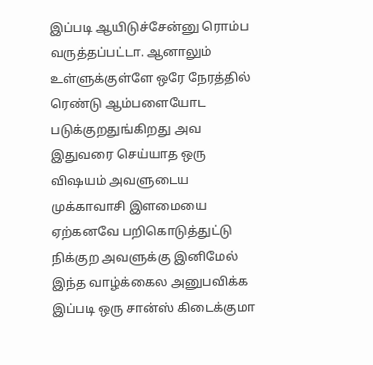இப்படி ஆயிடுச்சேன்னு ரொம்ப வருத்தப்பட்டா. ஆனாலும் உள்ளுக்குள்ளே ஒரே நேரத்தில் ரெண்டு ஆம்பளையோட படுக்குறதுங்கிறது அவ இதுவரை செய்யாத ஒரு விஷயம் அவளுடைய முக்காவாசி இளமையை ஏற்கனவே பறிகொடுத்துட்டு நிக்குற அவளுக்கு இனிமேல் இந்த வாழ்க்கைல அனுபவிக்க இப்படி ஒரு சான்ஸ் கிடைக்குமா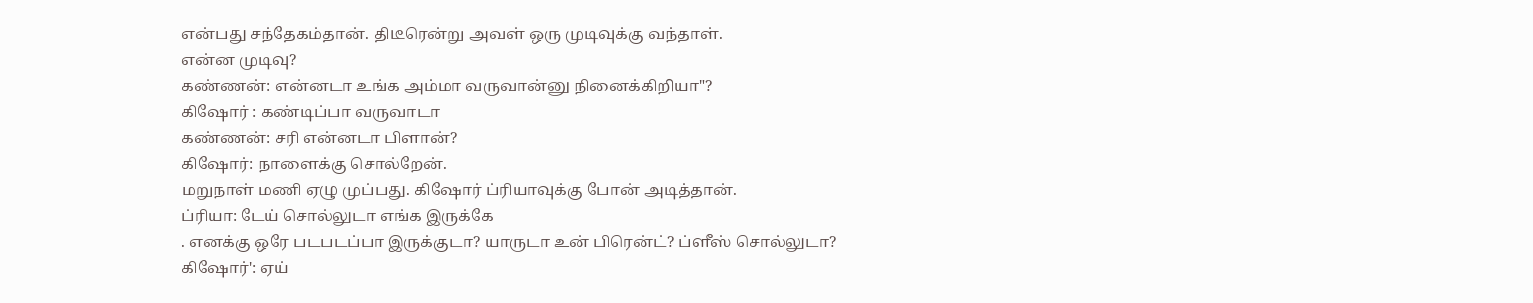என்பது சந்தேகம்தான். திடீரென்று அவள் ஒரு முடிவுக்கு வந்தாள்.
என்ன முடிவு?
கண்ணன்: என்னடா உங்க அம்மா வருவான்னு நினைக்கிறியா"?
கிஷோர் : கண்டிப்பா வருவாடா
கண்ணன்: சரி என்னடா பிளான்?
கிஷோர்: நாளைக்கு சொல்றேன்.
மறுநாள் மணி ஏழு முப்பது. கிஷோர் ப்ரியாவுக்கு போன் அடித்தான்.
ப்ரியா: டேய் சொல்லுடா எங்க இருக்கே
. எனக்கு ஒரே படபடப்பா இருக்குடா? யாருடா உன் பிரென்ட்? ப்ளீஸ் சொல்லுடா?
கிஷோர்': ஏய்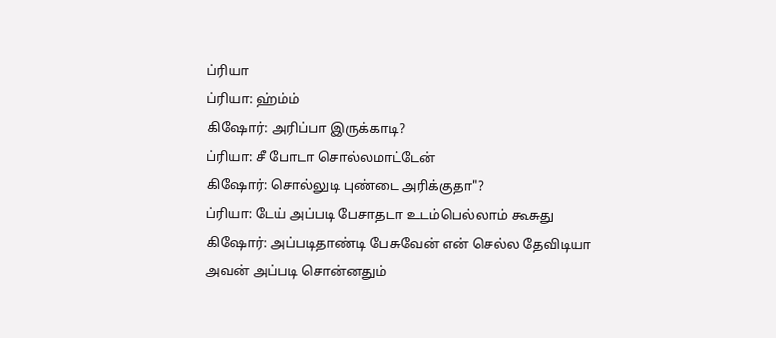ப்ரியா
ப்ரியா: ஹ்ம்ம்
கிஷோர்: அரிப்பா இருக்காடி?
ப்ரியா: சீ போடா சொல்லமாட்டேன்
கிஷோர்: சொல்லுடி புண்டை அரிக்குதா"?
ப்ரியா: டேய் அப்படி பேசாதடா உடம்பெல்லாம் கூசுது
கிஷோர்: அப்படிதாண்டி பேசுவேன் என் செல்ல தேவிடியா
அவன் அப்படி சொன்னதும்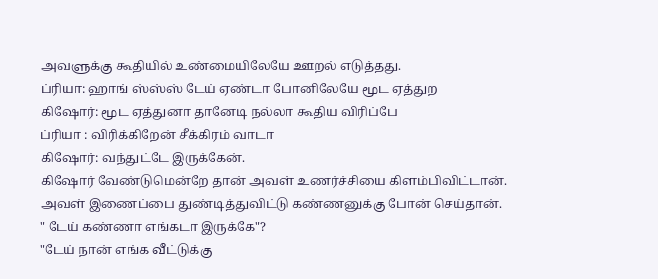அவளுக்கு கூதியில் உண்மையிலேயே ஊறல் எடுத்தது.
ப்ரியா: ஹாங் ஸ்ஸ்ஸ் டேய் ஏண்டா போனிலேயே மூட ஏத்துற
கிஷோர்: மூட ஏத்துனா தானேடி நல்லா கூதிய விரிப்பே
ப்ரியா : விரிக்கிறேன் சீக்கிரம் வாடா
கிஷோர்: வந்துட்டே இருக்கேன்.
கிஷோர் வேண்டுமென்றே தான் அவள் உணர்ச்சியை கிளம்பிவிட்டான்.
அவள் இணைப்பை துண்டித்துவிட்டு கண்ணனுக்கு போன் செய்தான்.
" டேய் கண்ணா எங்கடா இருக்கே"?
"டேய் நான் எங்க வீட்டுக்கு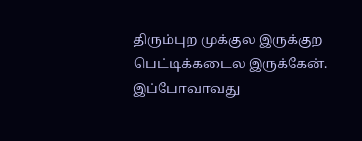திரும்புற முக்குல இருக்குற பெட்டிக்கடைல இருக்கேன். இப்போவாவது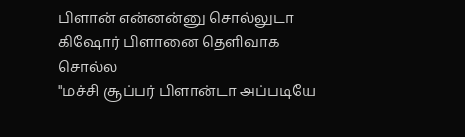பிளான் என்னன்னு சொல்லுடா
கிஷோர் பிளானை தெளிவாக சொல்ல
"மச்சி சூப்பர் பிளான்டா அப்படியே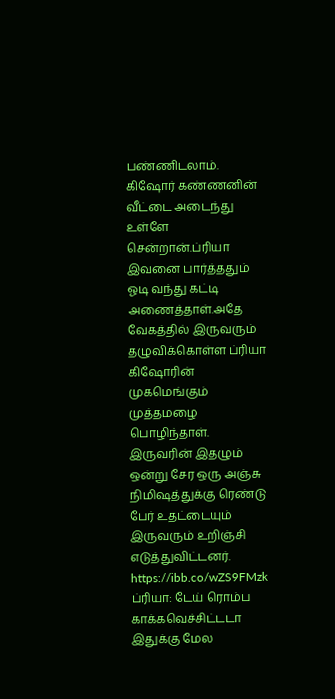பண்ணிடலாம்.
கிஷோர் கண்ணனின் வீட்டை அடைந்து உள்ளே சென்றான்.ப்ரியா இவனை பார்த்ததும் ஓடி வந்து கட்டி அணைத்தாள்.அதே வேகத்தில் இருவரும் தழுவிக்கொள்ள ப்ரியா கிஷோரின் முகமெங்கும் முத்தமழை பொழிந்தாள். இருவரின் இதழும் ஒன்று சேர ஒரு அஞ்சு நிமிஷத்துக்கு ரெண்டு பேர் உதட்டையும் இருவரும் உறிஞ்சி எடுத்துவிட்டனர்.
https://ibb.co/wZS9FMzk
ப்ரியா: டேய் ரொம்ப காக்கவெச்சிட்டடா இதுக்கு மேல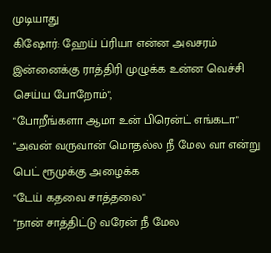முடியாது
கிஷோர்: ஹேய் ப்ரியா என்ன அவசரம் இன்னைக்கு ராத்திரி முழுக்க உன்ன வெச்சி செய்ய போறோம்",
"போறீங்களா ஆமா உன் பிரென்ட் எங்கடா"
"அவன் வருவான் மொதல்ல நீ மேல வா என்று பெட் ரூமுக்கு அழைக்க
"டேய் கதவை சாத்தலை"
"நான் சாத்திட்டு வரேன் நீ மேல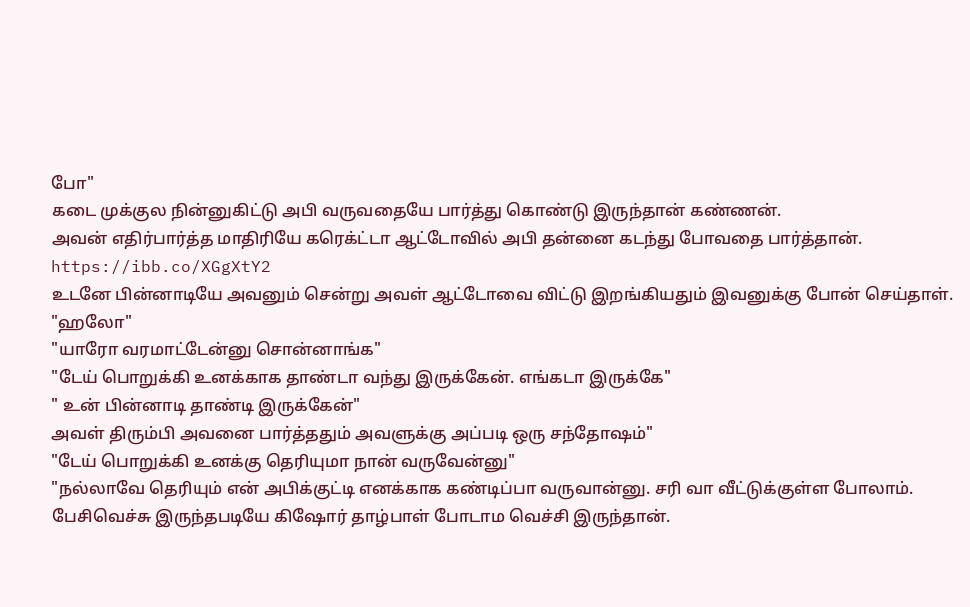போ"
கடை முக்குல நின்னுகிட்டு அபி வருவதையே பார்த்து கொண்டு இருந்தான் கண்ணன்.
அவன் எதிர்பார்த்த மாதிரியே கரெக்ட்டா ஆட்டோவில் அபி தன்னை கடந்து போவதை பார்த்தான்.
https://ibb.co/XGgXtY2
உடனே பின்னாடியே அவனும் சென்று அவள் ஆட்டோவை விட்டு இறங்கியதும் இவனுக்கு போன் செய்தாள்.
"ஹலோ"
"யாரோ வரமாட்டேன்னு சொன்னாங்க"
"டேய் பொறுக்கி உனக்காக தாண்டா வந்து இருக்கேன். எங்கடா இருக்கே"
" உன் பின்னாடி தாண்டி இருக்கேன்"
அவள் திரும்பி அவனை பார்த்ததும் அவளுக்கு அப்படி ஒரு சந்தோஷம்"
"டேய் பொறுக்கி உனக்கு தெரியுமா நான் வருவேன்னு"
"நல்லாவே தெரியும் என் அபிக்குட்டி எனக்காக கண்டிப்பா வருவான்னு. சரி வா வீட்டுக்குள்ள போலாம்.
பேசிவெச்சு இருந்தபடியே கிஷோர் தாழ்பாள் போடாம வெச்சி இருந்தான்.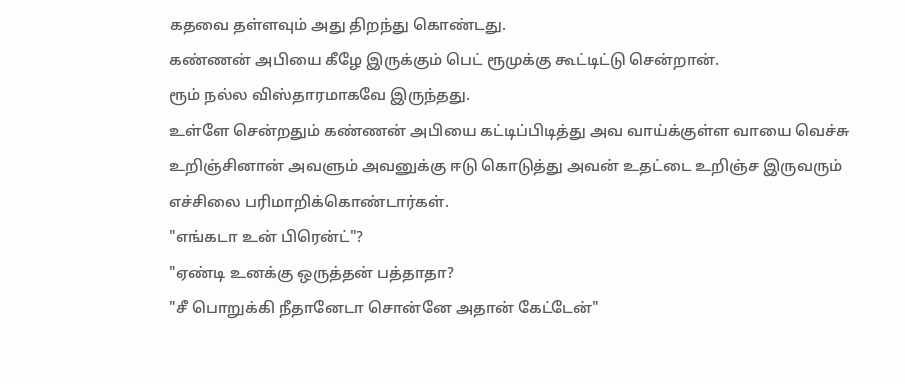கதவை தள்ளவும் அது திறந்து கொண்டது.
கண்ணன் அபியை கீழே இருக்கும் பெட் ரூமுக்கு கூட்டிட்டு சென்றான்.
ரூம் நல்ல விஸ்தாரமாகவே இருந்தது.
உள்ளே சென்றதும் கண்ணன் அபியை கட்டிப்பிடித்து அவ வாய்க்குள்ள வாயை வெச்சு உறிஞ்சினான் அவளும் அவனுக்கு ஈடு கொடுத்து அவன் உதட்டை உறிஞ்ச இருவரும் எச்சிலை பரிமாறிக்கொண்டார்கள்.
"எங்கடா உன் பிரென்ட்"?
"ஏண்டி உனக்கு ஒருத்தன் பத்தாதா?
"சீ பொறுக்கி நீதானேடா சொன்னே அதான் கேட்டேன்"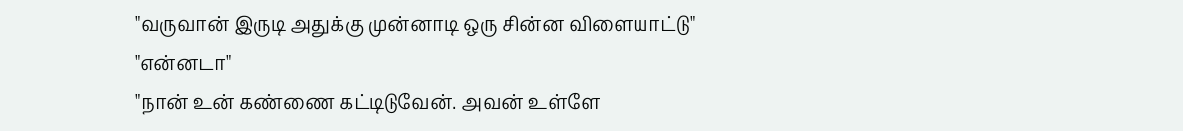"வருவான் இருடி அதுக்கு முன்னாடி ஒரு சின்ன விளையாட்டு"
"என்னடா"
"நான் உன் கண்ணை கட்டிடுவேன். அவன் உள்ளே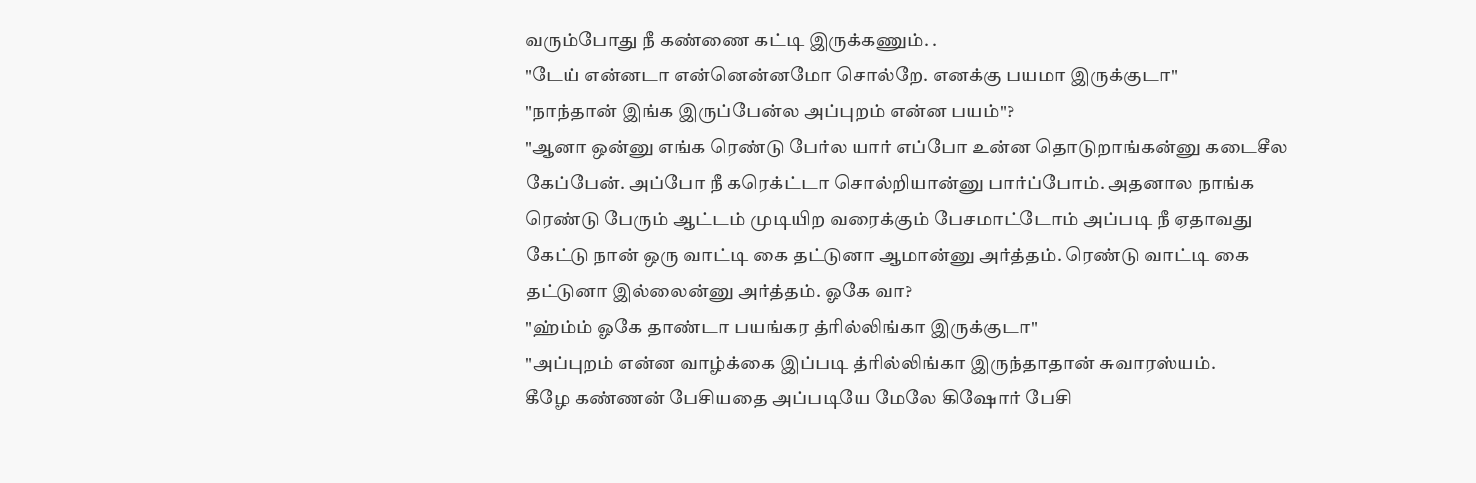வரும்போது நீ கண்ணை கட்டி இருக்கணும். .
"டேய் என்னடா என்னென்னமோ சொல்றே. எனக்கு பயமா இருக்குடா"
"நாந்தான் இங்க இருப்பேன்ல அப்புறம் என்ன பயம்"?
"ஆனா ஒன்னு எங்க ரெண்டு பேர்ல யார் எப்போ உன்ன தொடுறாங்கன்னு கடைசீல கேப்பேன். அப்போ நீ கரெக்ட்டா சொல்றியான்னு பார்ப்போம். அதனால நாங்க ரெண்டு பேரும் ஆட்டம் முடியிற வரைக்கும் பேசமாட்டோம் அப்படி நீ ஏதாவது கேட்டு நான் ஒரு வாட்டி கை தட்டுனா ஆமான்னு அர்த்தம். ரெண்டு வாட்டி கை தட்டுனா இல்லைன்னு அர்த்தம். ஓகே வா?
"ஹ்ம்ம் ஓகே தாண்டா பயங்கர த்ரில்லிங்கா இருக்குடா"
"அப்புறம் என்ன வாழ்க்கை இப்படி த்ரில்லிங்கா இருந்தாதான் சுவாரஸ்யம்.
கீழே கண்ணன் பேசியதை அப்படியே மேலே கிஷோர் பேசி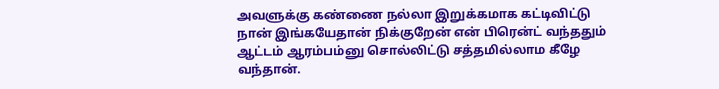அவளுக்கு கண்ணை நல்லா இறுக்கமாக கட்டிவிட்டு நான் இங்கயேதான் நிக்குறேன் என் பிரென்ட் வந்ததும் ஆட்டம் ஆரம்பம்னு சொல்லிட்டு சத்தமில்லாம கீழே வந்தான்.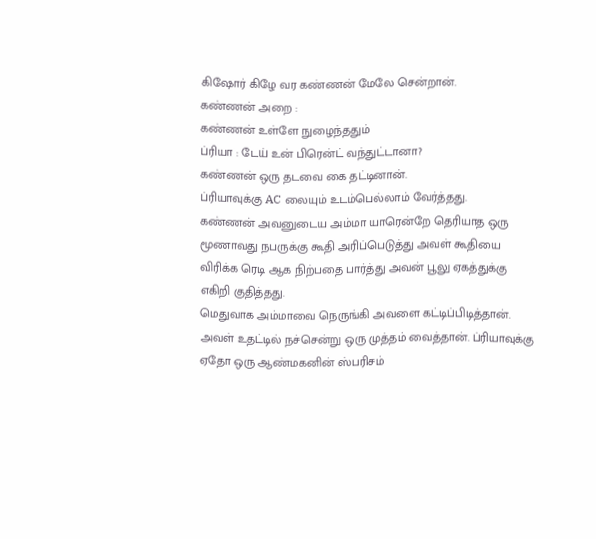கிஷோர் கிழே வர கண்ணன் மேலே சென்றான்.
கண்ணன் அறை :
கண்ணன் உள்ளே நுழைந்ததும்
ப்ரியா : டேய் உன் பிரென்ட் வந்துட்டானா?
கண்ணன் ஒரு தடவை கை தட்டினான்.
ப்ரியாவுக்கு AC லையும் உடம்பெல்லாம் வேர்த்தது.
கண்ணன் அவனுடைய அம்மா யாரென்றே தெரியாத ஒரு மூணாவது நபருக்கு கூதி அரிப்பெடுத்து அவள் கூதியை விரிக்க ரெடி ஆக நிற்பதை பார்த்து அவன் பூலு ஏகத்துக்கு எகிறி குதித்தது.
மெதுவாக அம்மாவை நெருங்கி அவளை கட்டிப்பிடித்தான். அவள் உதட்டில் நச்சென்று ஒரு முத்தம் வைத்தான். ப்ரியாவுக்கு ஏதோ ஒரு ஆண்மகனின் ஸ்பரிசம்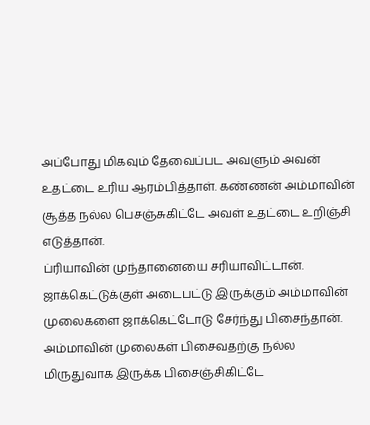அப்போது மிகவும் தேவைப்பட அவளும் அவன் உதட்டை உரிய ஆரம்பித்தாள். கண்ணன் அம்மாவின் சூத்த நல்ல பெசஞ்சுகிட்டே அவள் உதட்டை உறிஞ்சி எடுத்தான்.
ப்ரியாவின் முந்தானையை சரியாவிட்டான்.
ஜாக்கெட்டுக்குள் அடைபட்டு இருக்கும் அம்மாவின் முலைகளை ஜாக்கெட்டோடு சேர்ந்து பிசைந்தான். அம்மாவின் முலைகள் பிசைவதற்கு நல்ல மிருதுவாக இருக்க பிசைஞ்சிகிட்டே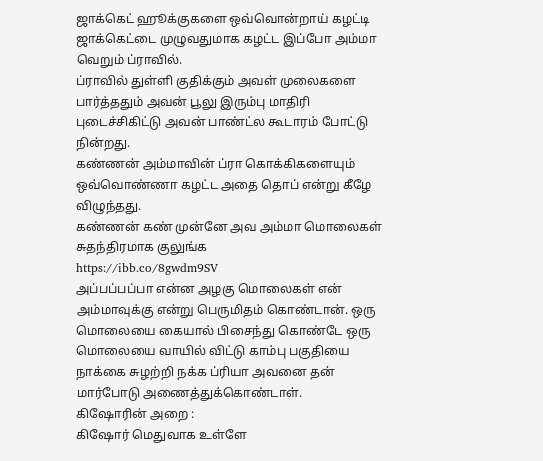ஜாக்கெட் ஹூக்குகளை ஒவ்வொன்றாய் கழட்டி ஜாக்கெட்டை முழுவதுமாக கழட்ட இப்போ அம்மா வெறும் ப்ராவில்.
ப்ராவில் துள்ளி குதிக்கும் அவள் முலைகளை பார்த்ததும் அவன் பூலு இரும்பு மாதிரி புடைச்சிகிட்டு அவன் பாண்ட்ல கூடாரம் போட்டு நின்றது.
கண்ணன் அம்மாவின் ப்ரா கொக்கிகளையும் ஒவ்வொண்ணா கழட்ட அதை தொப் என்று கீழே விழுந்தது.
கண்ணன் கண் முன்னே அவ அம்மா மொலைகள் சுதந்திரமாக குலுங்க
https://ibb.co/8gwdm9SV
அப்பப்பப்பா என்ன அழகு மொலைகள் என் அம்மாவுக்கு என்று பெருமிதம் கொண்டான். ஒரு மொலையை கையால் பிசைந்து கொண்டே ஒரு மொலையை வாயில் விட்டு காம்பு பகுதியை நாக்கை சுழற்றி நக்க ப்ரியா அவனை தன் மார்போடு அணைத்துக்கொண்டாள்.
கிஷோரின் அறை :
கிஷோர் மெதுவாக உள்ளே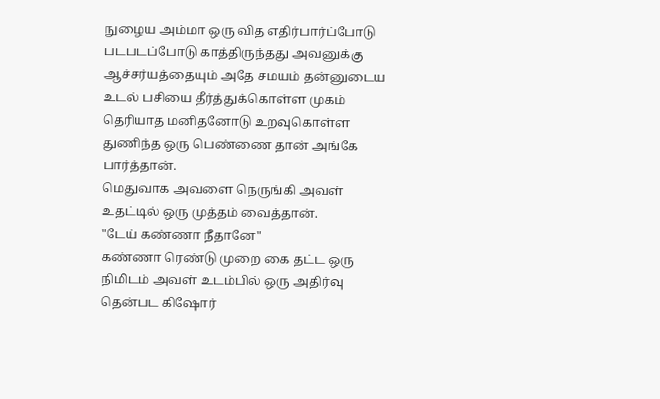நுழைய அம்மா ஒரு வித எதிர்பார்ப்போடு படபடப்போடு காத்திருந்தது அவனுக்கு ஆச்சர்யத்தையும் அதே சமயம் தன்னுடைய உடல் பசியை தீர்த்துக்கொள்ள முகம் தெரியாத மனிதனோடு உறவுகொள்ள துணிந்த ஒரு பெண்ணை தான் அங்கே பார்த்தான்.
மெதுவாக அவளை நெருங்கி அவள் உதட்டில் ஒரு முத்தம் வைத்தான்.
"டேய் கண்ணா நீதானே"
கண்ணா ரெண்டு முறை கை தட்ட ஒரு நிமிடம் அவள் உடம்பில் ஒரு அதிர்வு தென்பட கிஷோர்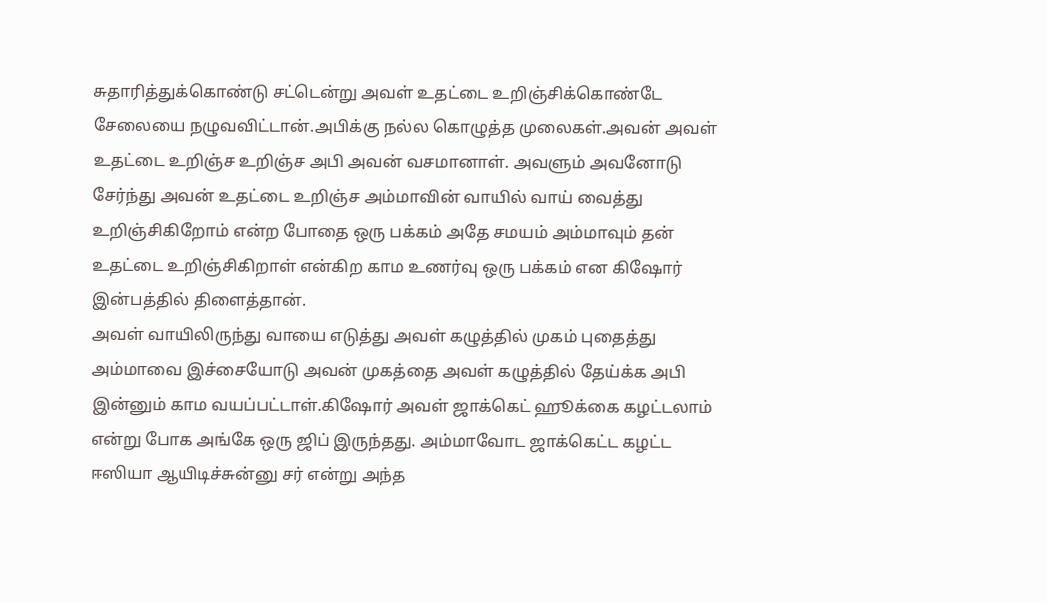சுதாரித்துக்கொண்டு சட்டென்று அவள் உதட்டை உறிஞ்சிக்கொண்டே சேலையை நழுவவிட்டான்.அபிக்கு நல்ல கொழுத்த முலைகள்.அவன் அவள் உதட்டை உறிஞ்ச உறிஞ்ச அபி அவன் வசமானாள். அவளும் அவனோடு சேர்ந்து அவன் உதட்டை உறிஞ்ச அம்மாவின் வாயில் வாய் வைத்து உறிஞ்சிகிறோம் என்ற போதை ஒரு பக்கம் அதே சமயம் அம்மாவும் தன் உதட்டை உறிஞ்சிகிறாள் என்கிற காம உணர்வு ஒரு பக்கம் என கிஷோர் இன்பத்தில் திளைத்தான்.
அவள் வாயிலிருந்து வாயை எடுத்து அவள் கழுத்தில் முகம் புதைத்து அம்மாவை இச்சையோடு அவன் முகத்தை அவள் கழுத்தில் தேய்க்க அபி இன்னும் காம வயப்பட்டாள்.கிஷோர் அவள் ஜாக்கெட் ஹூக்கை கழட்டலாம் என்று போக அங்கே ஒரு ஜிப் இருந்தது. அம்மாவோட ஜாக்கெட்ட கழட்ட ஈஸியா ஆயிடிச்சுன்னு சர் என்று அந்த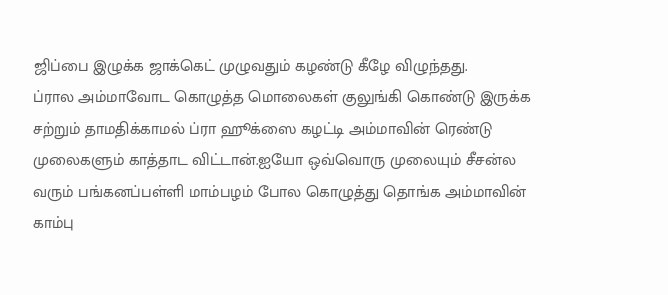ஜிப்பை இழுக்க ஜாக்கெட் முழுவதும் கழண்டு கீழே விழுந்தது.
ப்ரால அம்மாவோட கொழுத்த மொலைகள் குலுங்கி கொண்டு இருக்க சற்றும் தாமதிக்காமல் ப்ரா ஹூக்ஸை கழட்டி அம்மாவின் ரெண்டு முலைகளும் காத்தாட விட்டான்.ஐயோ ஒவ்வொரு முலையும் சீசன்ல வரும் பங்கனப்பள்ளி மாம்பழம் போல கொழுத்து தொங்க அம்மாவின் காம்பு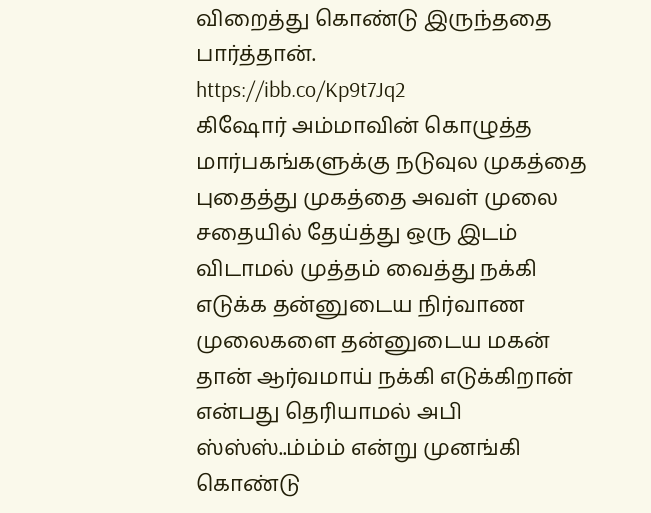விறைத்து கொண்டு இருந்ததை பார்த்தான்.
https://ibb.co/Kp9t7Jq2
கிஷோர் அம்மாவின் கொழுத்த மார்பகங்களுக்கு நடுவுல முகத்தை புதைத்து முகத்தை அவள் முலை சதையில் தேய்த்து ஒரு இடம் விடாமல் முத்தம் வைத்து நக்கி எடுக்க தன்னுடைய நிர்வாண முலைகளை தன்னுடைய மகன் தான் ஆர்வமாய் நக்கி எடுக்கிறான் என்பது தெரியாமல் அபி ஸ்ஸ்ஸ்..ம்ம்ம் என்று முனங்கி கொண்டு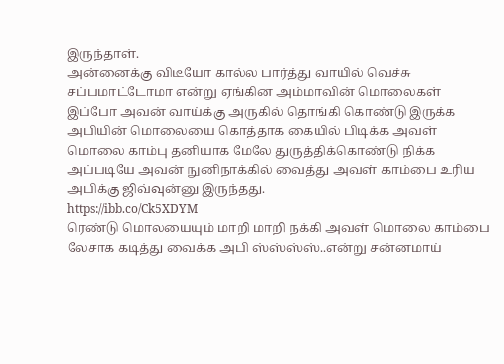இருந்தாள்.
அன்னைக்கு விடீயோ கால்ல பார்த்து வாயில் வெச்சு சப்பமாட்டோமா என்று ஏங்கின அம்மாவின் மொலைகள் இப்போ அவன் வாய்க்கு அருகில் தொங்கி கொண்டு இருக்க அபியின் மொலையை கொத்தாக கையில் பிடிக்க அவள் மொலை காம்பு தனியாக மேலே துருத்திக்கொண்டு நிக்க அப்படியே அவன் நுனிநாக்கில் வைத்து அவள் காம்பை உரிய அபிக்கு ஜிவ்வுன்னு இருந்தது.
https://ibb.co/Ck5XDYM
ரெண்டு மொலயையும் மாறி மாறி நக்கி அவள் மொலை காம்பை லேசாக கடித்து வைக்க அபி ஸ்ஸ்ஸ்ஸ்..என்று சன்னமாய்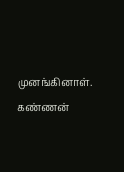முனங்கினாள்.
கண்ணன்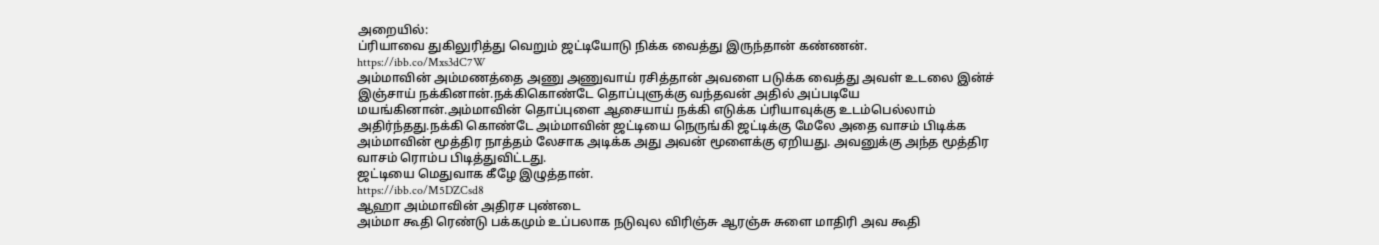அறையில்:
ப்ரியாவை துகிலுரித்து வெறும் ஜட்டியோடு நிக்க வைத்து இருந்தான் கண்ணன்.
https://ibb.co/Mxs3dC7W
அம்மாவின் அம்மணத்தை அணு அணுவாய் ரசித்தான் அவளை படுக்க வைத்து அவள் உடலை இன்ச் இஞ்சாய் நக்கினான்.நக்கிகொண்டே தொப்புளுக்கு வந்தவன் அதில் அப்படியே மயங்கினான்.அம்மாவின் தொப்புளை ஆசையாய் நக்கி எடுக்க ப்ரியாவுக்கு உடம்பெல்லாம் அதிர்ந்தது.நக்கி கொண்டே அம்மாவின் ஜட்டியை நெருங்கி ஜட்டிக்கு மேலே அதை வாசம் பிடிக்க அம்மாவின் மூத்திர நாத்தம் லேசாக அடிக்க அது அவன் மூளைக்கு ஏறியது. அவனுக்கு அந்த மூத்திர வாசம் ரொம்ப பிடித்துவிட்டது.
ஜட்டியை மெதுவாக கீழே இழுத்தான்.
https://ibb.co/M5DZCsd8
ஆஹா அம்மாவின் அதிரச புண்டை
அம்மா கூதி ரெண்டு பக்கமும் உப்பலாக நடுவுல விரிஞ்சு ஆரஞ்சு சுளை மாதிரி அவ கூதி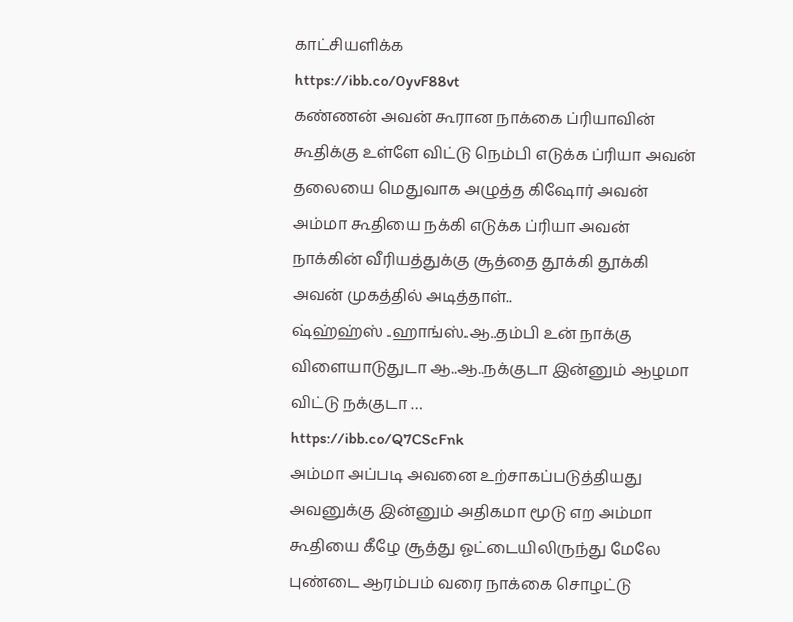காட்சியளிக்க
https://ibb.co/0yvF88vt
கண்ணன் அவன் கூரான நாக்கை ப்ரியாவின் கூதிக்கு உள்ளே விட்டு நெம்பி எடுக்க ப்ரியா அவன் தலையை மெதுவாக அழுத்த கிஷோர் அவன் அம்மா கூதியை நக்கி எடுக்க ப்ரியா அவன் நாக்கின் வீரியத்துக்கு சூத்தை தூக்கி தூக்கி அவன் முகத்தில் அடித்தாள்..
ஷ்ஹ்ஹ்ஸ் ..ஹாங்ஸ்..ஆ..தம்பி உன் நாக்கு விளையாடுதுடா ஆ..ஆ..நக்குடா இன்னும் ஆழமா விட்டு நக்குடா …
https://ibb.co/Q7CScFnk
அம்மா அப்படி அவனை உற்சாகப்படுத்தியது அவனுக்கு இன்னும் அதிகமா மூடு எற அம்மா கூதியை கீழே சூத்து ஓட்டையிலிருந்து மேலே புண்டை ஆரம்பம் வரை நாக்கை சொழட்டு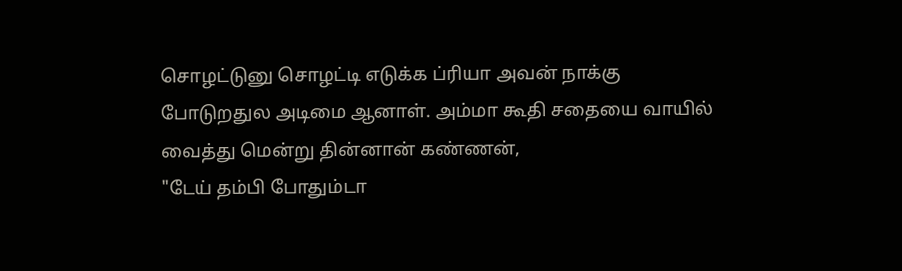சொழட்டுனு சொழட்டி எடுக்க ப்ரியா அவன் நாக்கு போடுறதுல அடிமை ஆனாள். அம்மா கூதி சதையை வாயில் வைத்து மென்று தின்னான் கண்ணன்,
"டேய் தம்பி போதும்டா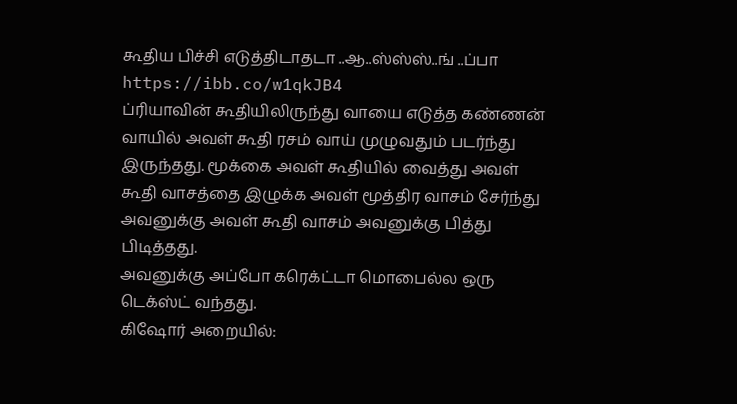கூதிய பிச்சி எடுத்திடாதடா ..ஆ..ஸ்ஸ்ஸ்..ங் ..ப்பா
https://ibb.co/w1qkJB4
ப்ரியாவின் கூதியிலிருந்து வாயை எடுத்த கண்ணன் வாயில் அவள் கூதி ரசம் வாய் முழுவதும் படர்ந்து இருந்தது. மூக்கை அவள் கூதியில் வைத்து அவள் கூதி வாசத்தை இழுக்க அவள் மூத்திர வாசம் சேர்ந்து அவனுக்கு அவள் கூதி வாசம் அவனுக்கு பித்து பிடித்தது.
அவனுக்கு அப்போ கரெக்ட்டா மொபைல்ல ஒரு டெக்ஸ்ட் வந்தது.
கிஷோர் அறையில்: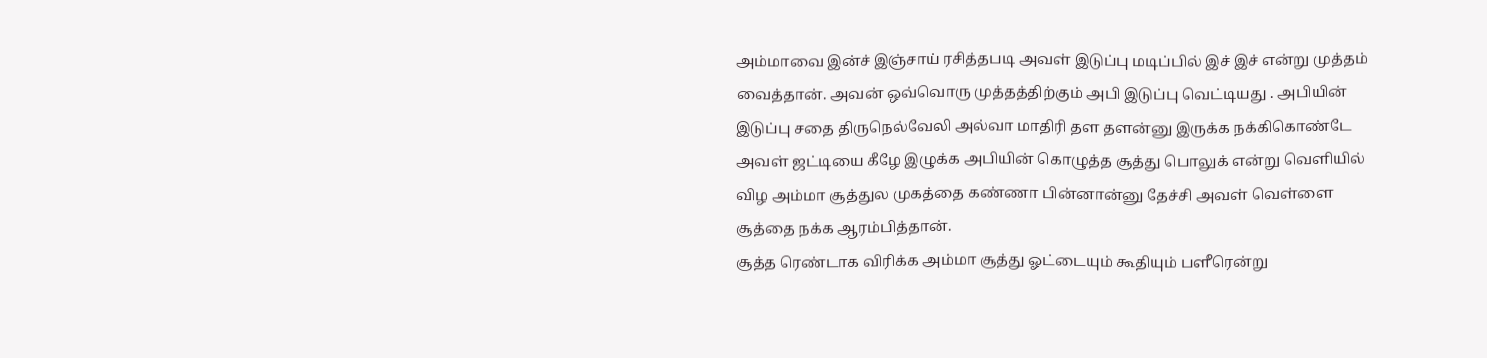அம்மாவை இன்ச் இஞ்சாய் ரசித்தபடி அவள் இடுப்பு மடிப்பில் இச் இச் என்று முத்தம் வைத்தான். அவன் ஒவ்வொரு முத்தத்திற்கும் அபி இடுப்பு வெட்டியது . அபியின் இடுப்பு சதை திருநெல்வேலி அல்வா மாதிரி தள தளன்னு இருக்க நக்கிகொண்டே அவள் ஜட்டியை கீழே இழுக்க அபியின் கொழுத்த சூத்து பொலுக் என்று வெளியில் விழ அம்மா சூத்துல முகத்தை கண்ணா பின்னான்னு தேச்சி அவள் வெள்ளை சூத்தை நக்க ஆரம்பித்தான்.
சூத்த ரெண்டாக விரிக்க அம்மா சூத்து ஓட்டையும் கூதியும் பளீரென்று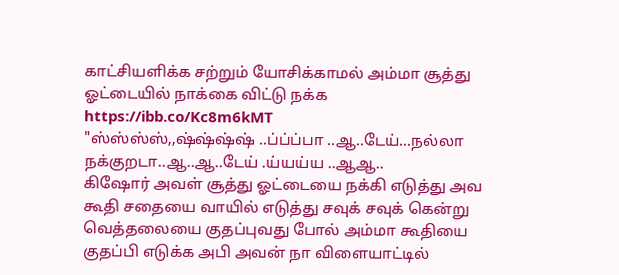காட்சியளிக்க சற்றும் யோசிக்காமல் அம்மா சூத்து ஓட்டையில் நாக்கை விட்டு நக்க
https://ibb.co/Kc8m6kMT
"ஸ்ஸ்ஸ்ஸ்,,ஷ்ஷ்ஷ்ஷ் ..ப்ப்ப்பா ..ஆ..டேய்...நல்லா நக்குறடா..ஆ..ஆ..டேய் .ய்யய்ய ..ஆஆ..
கிஷோர் அவள் சூத்து ஓட்டையை நக்கி எடுத்து அவ கூதி சதையை வாயில் எடுத்து சவுக் சவுக் கென்று வெத்தலையை குதப்புவது போல் அம்மா கூதியை குதப்பி எடுக்க அபி அவன் நா விளையாட்டில்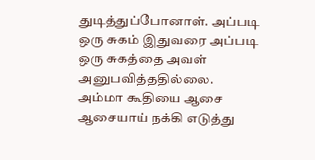துடித்துப்போனாள். அப்படி ஒரு சுகம் இதுவரை அப்படி ஒரு சுகத்தை அவள் அனுபவித்ததில்லை.
அம்மா கூதியை ஆசை ஆசையாய் நக்கி எடுத்து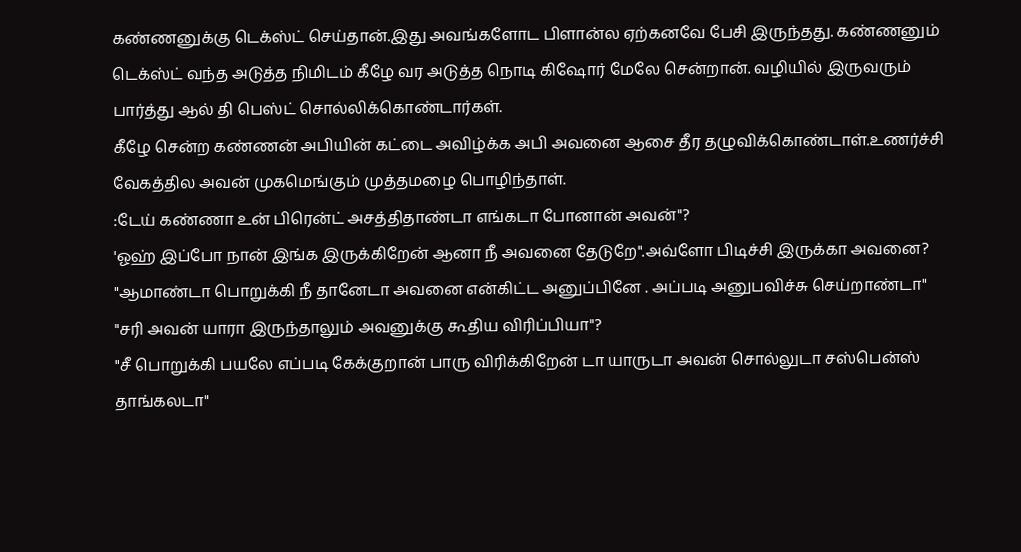கண்ணனுக்கு டெக்ஸ்ட் செய்தான்.இது அவங்களோட பிளான்ல ஏற்கனவே பேசி இருந்தது. கண்ணனும் டெக்ஸ்ட் வந்த அடுத்த நிமிடம் கீழே வர அடுத்த நொடி கிஷோர் மேலே சென்றான். வழியில் இருவரும் பார்த்து ஆல் தி பெஸ்ட் சொல்லிக்கொண்டார்கள்.
கீழே சென்ற கண்ணன் அபியின் கட்டை அவிழ்க்க அபி அவனை ஆசை தீர தழுவிக்கொண்டாள்.உணர்ச்சி வேகத்தில அவன் முகமெங்கும் முத்தமழை பொழிந்தாள்.
:டேய் கண்ணா உன் பிரென்ட் அசத்திதாண்டா எங்கடா போனான் அவன்"?
'ஓஹ் இப்போ நான் இங்க இருக்கிறேன் ஆனா நீ அவனை தேடுறே".அவ்ளோ பிடிச்சி இருக்கா அவனை?
"ஆமாண்டா பொறுக்கி நீ தானேடா அவனை என்கிட்ட அனுப்பினே . அப்படி அனுபவிச்சு செய்றாண்டா"
"சரி அவன் யாரா இருந்தாலும் அவனுக்கு கூதிய விரிப்பியா"?
"சீ பொறுக்கி பயலே எப்படி கேக்குறான் பாரு விரிக்கிறேன் டா யாருடா அவன் சொல்லுடா சஸ்பென்ஸ் தாங்கலடா"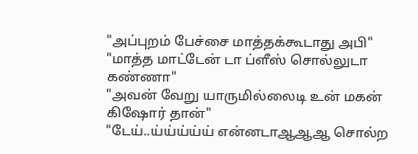"அப்புறம் பேச்சை மாத்தக்கூடாது அபி"
"மாத்த மாட்டேன் டா ப்ளீஸ் சொல்லுடா கண்ணா"
"அவன் வேறு யாருமில்லைடி உன் மகன் கிஷோர் தான்"
"டேய்..ய்ய்ய்ய்ய் என்னடாஆஆஆ சொல்ற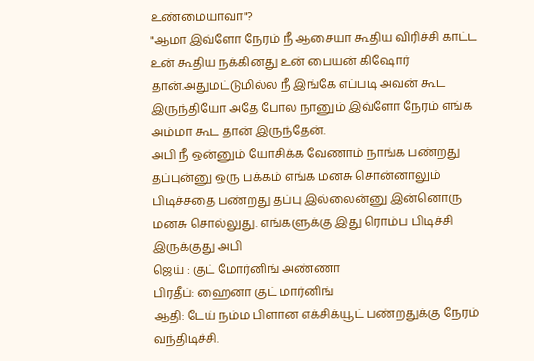உண்மையாவா"?
"ஆமா இவ்ளோ நேரம் நீ ஆசையா கூதிய விரிச்சி காட்ட உன் கூதிய நக்கினது உன் பையன் கிஷோர் தான்.அதுமட்டுமில்ல நீ இங்கே எப்படி அவன் கூட இருந்தியோ அதே போல நானும் இவ்ளோ நேரம் எங்க அம்மா கூட தான் இருந்தேன்.
அபி நீ ஒன்னும் யோசிக்க வேணாம் நாங்க பண்றது தப்புன்னு ஒரு பக்கம் எங்க மனசு சொன்னாலும் பிடிச்சதை பண்றது தப்பு இல்லைன்னு இன்னொரு மனசு சொல்லுது. எங்களுக்கு இது ரொம்ப பிடிச்சி இருக்குது அபி
ஜெய் : குட் மோர்னிங் அண்ணா
பிரதீப்: ஹைனா குட் மார்னிங்
ஆதி: டேய் நம்ம பிளான எக்சிக்யூட் பண்றதுக்கு நேரம் வந்திடிச்சி.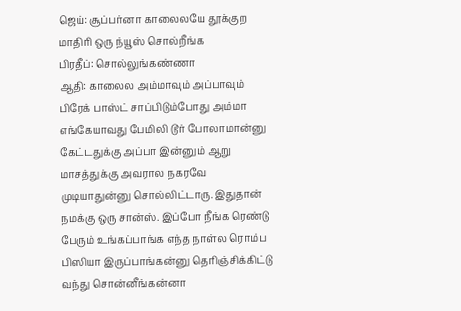ஜெய்: சூப்பர்னா காலைலயே தூக்குற மாதிரி ஒரு ந்யூஸ் சொல்றீங்க
பிரதீப்: சொல்லுங்கண்ணா
ஆதி: காலைல அம்மாவும் அப்பாவும் பிரேக் பாஸ்ட் சாப்பிடும்போது அம்மா எங்கேயாவது பேமிலி டூர் போலாமான்னு கேட்டதுக்கு அப்பா இன்னும் ஆறு மாசத்துக்கு அவரால நகரவே முடியாதுன்னு சொல்லிட்டாரு. இதுதான் நமக்கு ஒரு சான்ஸ். இப்போ நீங்க ரெண்டு பேரும் உங்கப்பாங்க எந்த நாள்ல ரொம்ப பிஸியா இருப்பாங்கன்னு தெரிஞ்சிக்கிட்டு வந்து சொன்னீங்கன்னா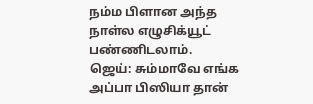நம்ம பிளான அந்த நாள்ல எழுசிக்யூட் பண்ணிடலாம்.
ஜெய்: சும்மாவே எங்க அப்பா பிஸியா தான்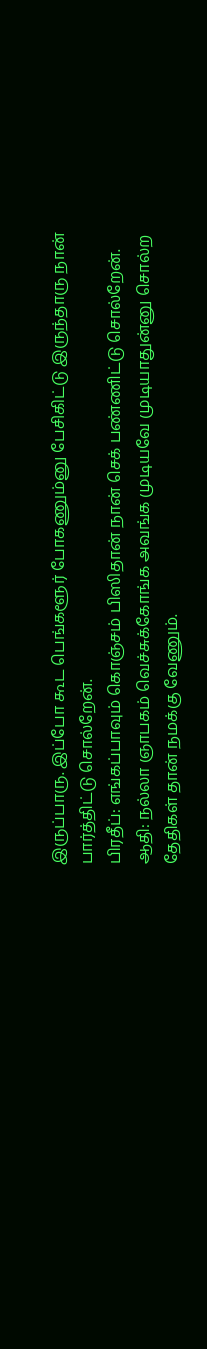இருப்பாரு. இப்போ கூட பெங்களூர் போகணும்னு பேசிகிட்டு இருந்தாரு நான் பார்த்திட்டு சொல்றேன்.
பிரதீப்: எங்கப்பாவும் கொஞ்சம் பிஸிதான் நான் செக் பண்ணிட்டு சொல்றேன்.
ஆதி: நல்லா ஞாபகம் வெச்சுக்கோங்க அவங்க முடியவே முடியாதுன்னு சொல்ற தேதிகள் தான் நமக்கு வேணும்.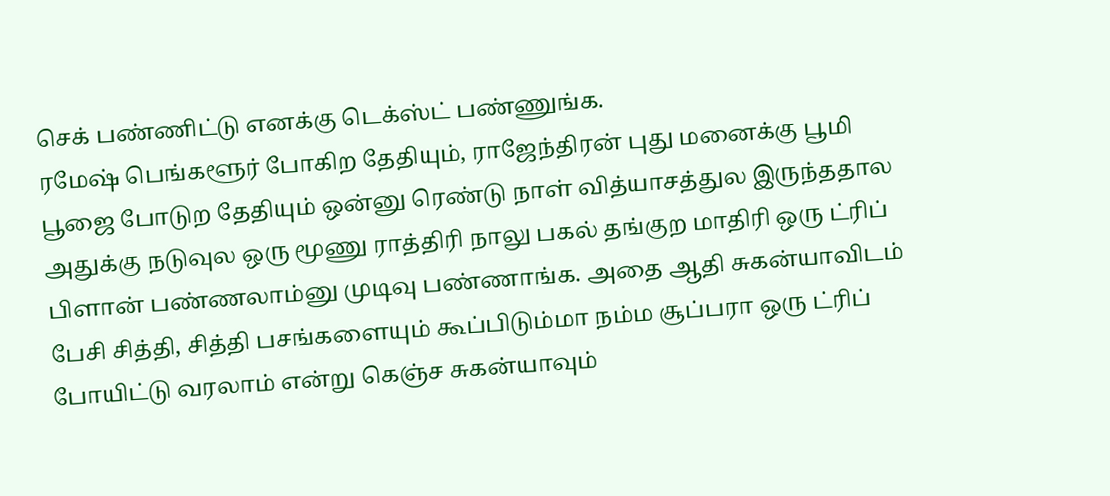செக் பண்ணிட்டு எனக்கு டெக்ஸ்ட் பண்ணுங்க.
ரமேஷ் பெங்களூர் போகிற தேதியும், ராஜேந்திரன் புது மனைக்கு பூமி பூஜை போடுற தேதியும் ஒன்னு ரெண்டு நாள் வித்யாசத்துல இருந்ததால அதுக்கு நடுவுல ஒரு மூணு ராத்திரி நாலு பகல் தங்குற மாதிரி ஒரு ட்ரிப் பிளான் பண்ணலாம்னு முடிவு பண்ணாங்க. அதை ஆதி சுகன்யாவிடம் பேசி சித்தி, சித்தி பசங்களையும் கூப்பிடும்மா நம்ம சூப்பரா ஒரு ட்ரிப் போயிட்டு வரலாம் என்று கெஞ்ச சுகன்யாவும்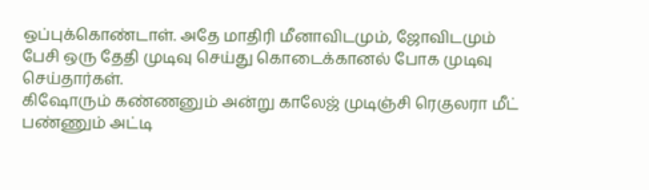ஒப்புக்கொண்டாள். அதே மாதிரி மீனாவிடமும், ஜோவிடமும் பேசி ஒரு தேதி முடிவு செய்து கொடைக்கானல் போக முடிவு செய்தார்கள்.
கிஷோரும் கண்ணனும் அன்று காலேஜ் முடிஞ்சி ரெகுலரா மீட் பண்ணும் அட்டி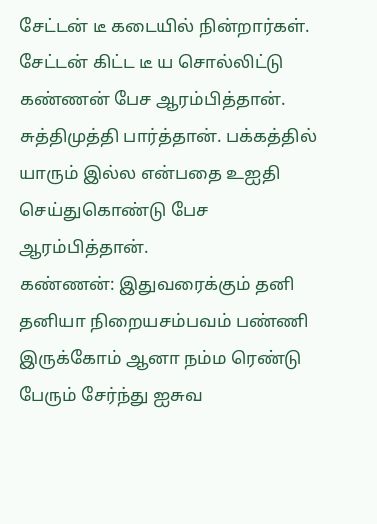சேட்டன் டீ கடையில் நின்றார்கள். சேட்டன் கிட்ட டீ ய சொல்லிட்டு கண்ணன் பேச ஆரம்பித்தான். சுத்திமுத்தி பார்த்தான். பக்கத்தில் யாரும் இல்ல என்பதை உஐதி செய்துகொண்டு பேச ஆரம்பித்தான்.
கண்ணன்: இதுவரைக்கும் தனி தனியா நிறையசம்பவம் பண்ணி இருக்கோம் ஆனா நம்ம ரெண்டு பேரும் சேர்ந்து ஐசுவ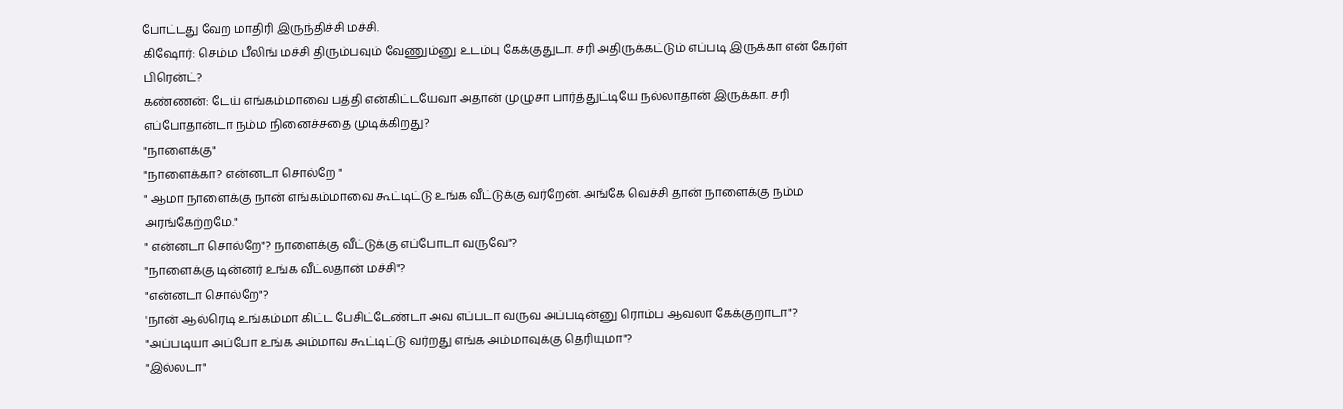போட்டது வேற மாதிரி இருந்திச்சி மச்சி.
கிஷோர்: செம்ம பீலிங் மச்சி திரும்பவும் வேணும்னு உடம்பு கேக்குதுடா. சரி அதிருக்கட்டும் எப்படி இருக்கா என் கேர்ள் பிரென்ட்?
கண்ணன்: டேய் எங்கம்மாவை பத்தி என்கிட்டயேவா அதான் முழுசா பார்த்துட்டியே நல்லாதான் இருக்கா. சரி எப்போதான்டா நம்ம நினைச்சதை முடிக்கிறது?
"நாளைக்கு"
"நாளைக்கா? என்னடா சொல்றே "
" ஆமா நாளைக்கு நான் எங்கம்மாவை கூட்டிட்டு உங்க வீட்டுக்கு வர்றேன். அங்கே வெச்சி தான் நாளைக்கு நம்ம அரங்கேற்றமே."
" என்னடா சொல்றே"? நாளைக்கு வீட்டுக்கு எப்போடா வருவே"?
"நாளைக்கு டின்னர் உங்க வீட்லதான் மச்சி"?
"என்னடா சொல்றே"?
'நான் ஆல்ரெடி உங்கம்மா கிட்ட பேசிட்டேண்டா அவ எப்படா வருவ அப்படின்னு ரொம்ப ஆவலா கேக்குறாடா"?
"அப்படியா அப்போ உங்க அம்மாவ கூட்டிட்டு வர்றது எங்க அம்மாவுக்கு தெரியுமா"?
"இல்லடா"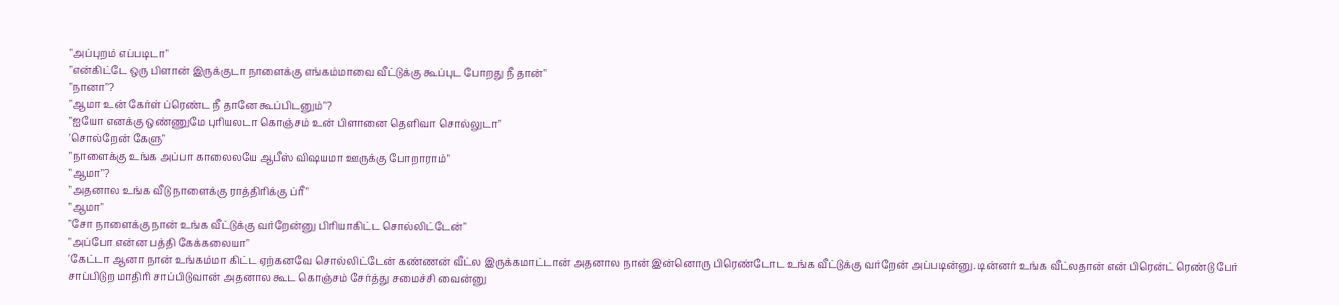"அப்புறம் எப்படிடா"
"என்கிட்டே ஒரு பிளான் இருக்குடா நாளைக்கு எங்கம்மாவை வீட்டுக்கு கூப்புட போறது நீ தான்"
"நானா"?
"ஆமா உன் கேர்ள் ப்ரெண்ட நீ தானே கூப்பிடனும்"?
"ஐயோ எனக்கு ஒண்ணுமே புரியலடா கொஞ்சம் உன் பிளானை தெளிவா சொல்லுடா"
'சொல்றேன் கேளு"
"நாளைக்கு உங்க அப்பா காலைலயே ஆபீஸ் விஷயமா ஊருக்கு போறாராம்"
"ஆமா"?
"அதனால உங்க வீடு நாளைக்கு ராத்திரிக்கு ப்ரீ"
"ஆமா"
"சோ நாளைக்கு நான் உங்க வீட்டுக்கு வர்றேன்னு பிரியாகிட்ட சொல்லிட்டேன்"
"அப்போ என்ன பத்தி கேக்கலையா"
'கேட்டா ஆனா நான் உங்கம்மா கிட்ட ஏற்கனவே சொல்லிட்டேன் கண்ணன் வீட்ல இருக்கமாட்டான் அதனால நான் இன்னொரு பிரெண்டோட உங்க வீட்டுக்கு வர்றேன் அப்படின்னு. டின்னர் உங்க வீட்லதான் என் பிரென்ட் ரெண்டு பேர் சாப்பிடுற மாதிரி சாப்பிடுவான் அதனால கூட கொஞ்சம் சேர்த்து சமைச்சி வைன்னு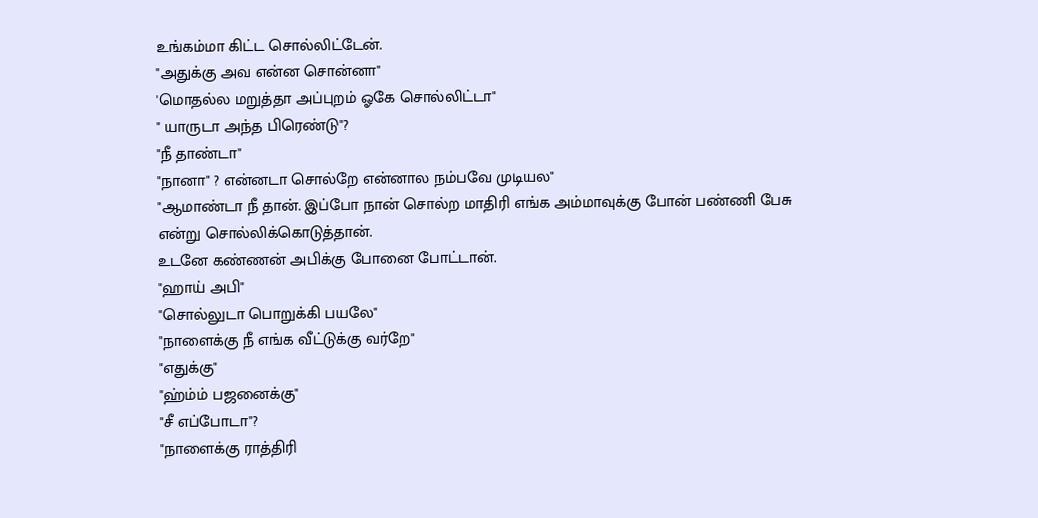உங்கம்மா கிட்ட சொல்லிட்டேன்.
"அதுக்கு அவ என்ன சொன்னா"
'மொதல்ல மறுத்தா அப்புறம் ஓகே சொல்லிட்டா"
" யாருடா அந்த பிரெண்டு"?
"நீ தாண்டா"
"நானா" ? என்னடா சொல்றே என்னால நம்பவே முடியல"
"ஆமாண்டா நீ தான். இப்போ நான் சொல்ற மாதிரி எங்க அம்மாவுக்கு போன் பண்ணி பேசு என்று சொல்லிக்கொடுத்தான்.
உடனே கண்ணன் அபிக்கு போனை போட்டான்.
"ஹாய் அபி"
"சொல்லுடா பொறுக்கி பயலே"
"நாளைக்கு நீ எங்க வீட்டுக்கு வர்றே"
"எதுக்கு"
"ஹ்ம்ம் பஜனைக்கு"
"சீ எப்போடா"?
"நாளைக்கு ராத்திரி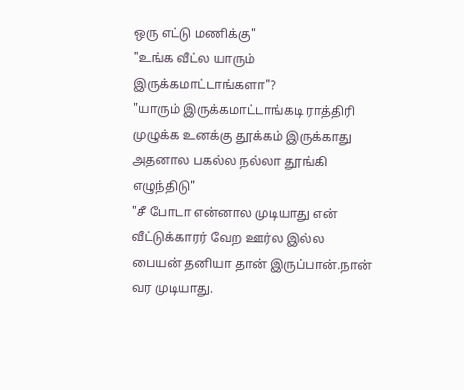ஒரு எட்டு மணிக்கு"
"உங்க வீட்ல யாரும் இருக்கமாட்டாங்களா"?
"யாரும் இருக்கமாட்டாங்கடி ராத்திரி முழுக்க உனக்கு தூக்கம் இருக்காது அதனால பகல்ல நல்லா தூங்கி எழுந்திடு"
"சீ போடா என்னால முடியாது என் வீட்டுக்காரர் வேற ஊர்ல இல்ல பையன் தனியா தான் இருப்பான்.நான் வர முடியாது.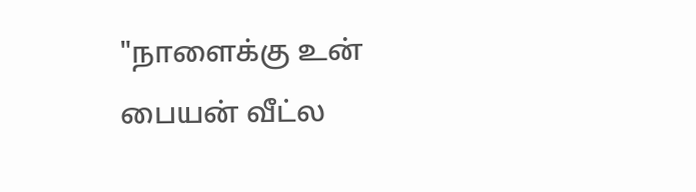"நாளைக்கு உன் பையன் வீட்ல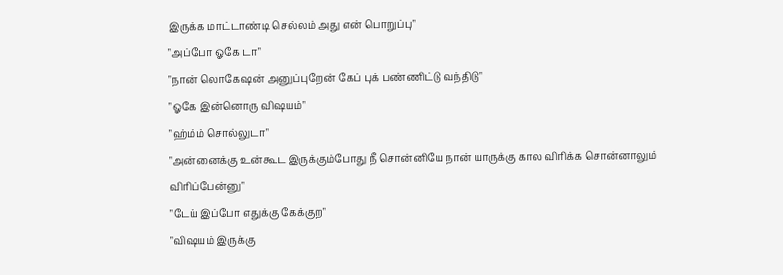இருக்க மாட்டாண்டி செல்லம் அது என் பொறுப்பு"
"அப்போ ஓகே டா"
"நான் லொகேஷன் அனுப்புறேன் கேப் புக் பண்ணிட்டு வந்திடு"
"ஓகே இன்னொரு விஷயம்"
"ஹ்ம்ம் சொல்லுடா"
"அன்னைக்கு உன்கூட இருக்கும்போது நீ சொன்னியே நான் யாருக்கு கால விரிக்க சொன்னாலும் விரிப்பேன்னு"
"டேய் இப்போ எதுக்கு கேக்குற"
"விஷயம் இருக்கு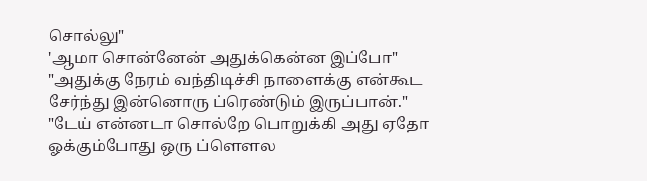சொல்லு"
'ஆமா சொன்னேன் அதுக்கென்ன இப்போ"
"அதுக்கு நேரம் வந்திடிச்சி நாளைக்கு என்கூட சேர்ந்து இன்னொரு ப்ரெண்டும் இருப்பான்."
"டேய் என்னடா சொல்றே பொறுக்கி அது ஏதோ ஓக்கும்போது ஒரு ப்ளௌல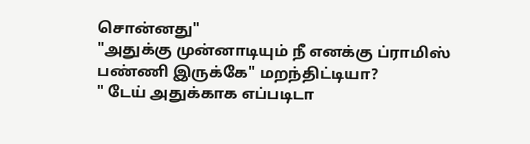சொன்னது"
"அதுக்கு முன்னாடியும் நீ எனக்கு ப்ராமிஸ் பண்ணி இருக்கே" மறந்திட்டியா?
" டேய் அதுக்காக எப்படிடா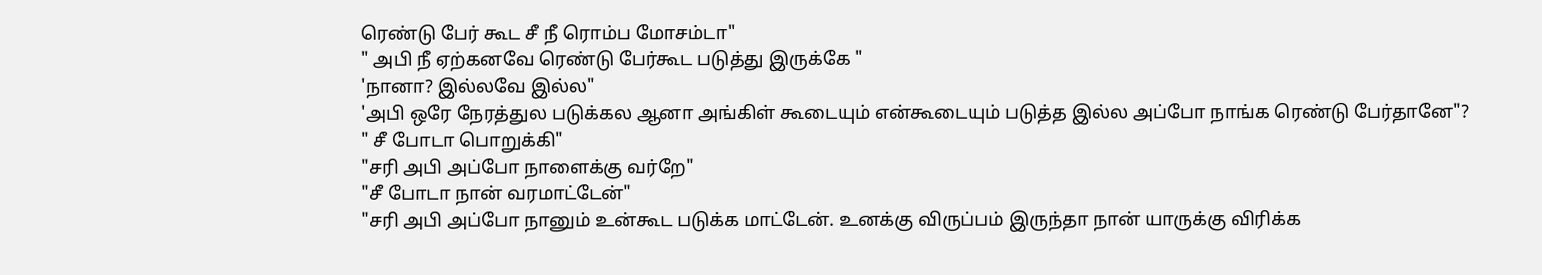ரெண்டு பேர் கூட சீ நீ ரொம்ப மோசம்டா"
" அபி நீ ஏற்கனவே ரெண்டு பேர்கூட படுத்து இருக்கே "
'நானா? இல்லவே இல்ல"
'அபி ஒரே நேரத்துல படுக்கல ஆனா அங்கிள் கூடையும் என்கூடையும் படுத்த இல்ல அப்போ நாங்க ரெண்டு பேர்தானே"?
" சீ போடா பொறுக்கி"
"சரி அபி அப்போ நாளைக்கு வர்றே"
"சீ போடா நான் வரமாட்டேன்"
"சரி அபி அப்போ நானும் உன்கூட படுக்க மாட்டேன். உனக்கு விருப்பம் இருந்தா நான் யாருக்கு விரிக்க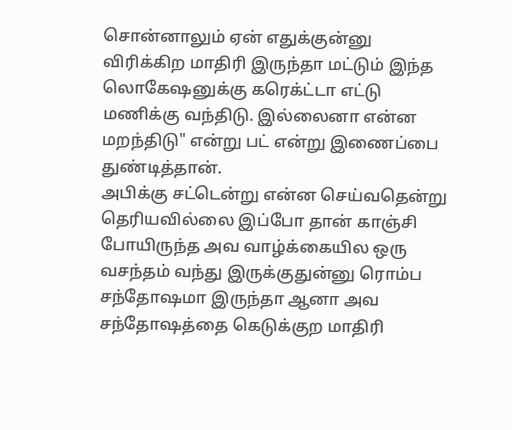சொன்னாலும் ஏன் எதுக்குன்னு விரிக்கிற மாதிரி இருந்தா மட்டும் இந்த லொகேஷனுக்கு கரெக்ட்டா எட்டு மணிக்கு வந்திடு. இல்லைனா என்ன மறந்திடு" என்று பட் என்று இணைப்பை துண்டித்தான்.
அபிக்கு சட்டென்று என்ன செய்வதென்று தெரியவில்லை இப்போ தான் காஞ்சி போயிருந்த அவ வாழ்க்கையில ஒரு வசந்தம் வந்து இருக்குதுன்னு ரொம்ப சந்தோஷமா இருந்தா ஆனா அவ சந்தோஷத்தை கெடுக்குற மாதிரி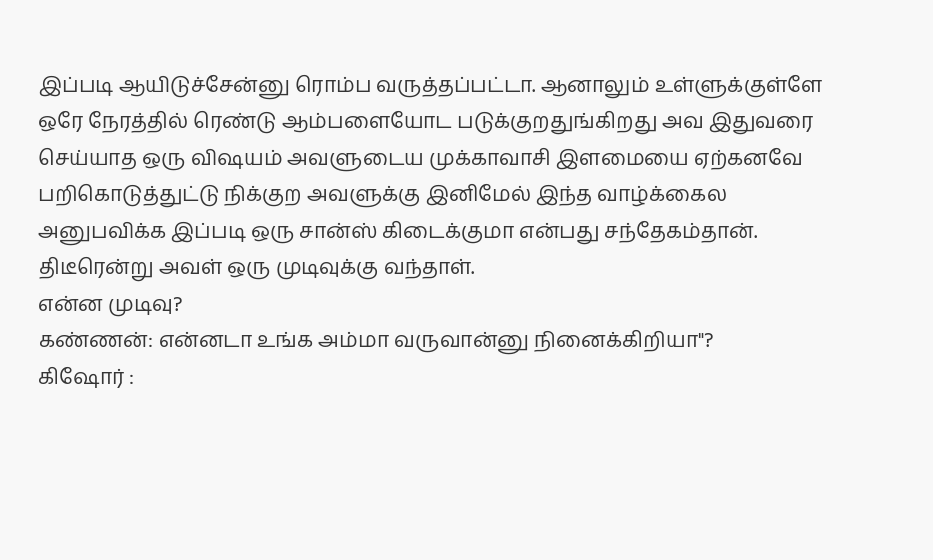இப்படி ஆயிடுச்சேன்னு ரொம்ப வருத்தப்பட்டா. ஆனாலும் உள்ளுக்குள்ளே ஒரே நேரத்தில் ரெண்டு ஆம்பளையோட படுக்குறதுங்கிறது அவ இதுவரை செய்யாத ஒரு விஷயம் அவளுடைய முக்காவாசி இளமையை ஏற்கனவே பறிகொடுத்துட்டு நிக்குற அவளுக்கு இனிமேல் இந்த வாழ்க்கைல அனுபவிக்க இப்படி ஒரு சான்ஸ் கிடைக்குமா என்பது சந்தேகம்தான். திடீரென்று அவள் ஒரு முடிவுக்கு வந்தாள்.
என்ன முடிவு?
கண்ணன்: என்னடா உங்க அம்மா வருவான்னு நினைக்கிறியா"?
கிஷோர் :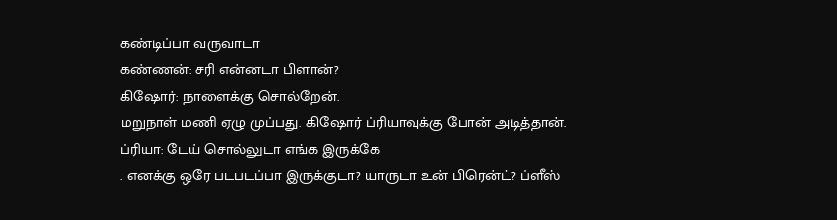கண்டிப்பா வருவாடா
கண்ணன்: சரி என்னடா பிளான்?
கிஷோர்: நாளைக்கு சொல்றேன்.
மறுநாள் மணி ஏழு முப்பது. கிஷோர் ப்ரியாவுக்கு போன் அடித்தான்.
ப்ரியா: டேய் சொல்லுடா எங்க இருக்கே
. எனக்கு ஒரே படபடப்பா இருக்குடா? யாருடா உன் பிரென்ட்? ப்ளீஸ்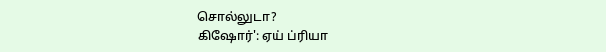சொல்லுடா?
கிஷோர்': ஏய் ப்ரியா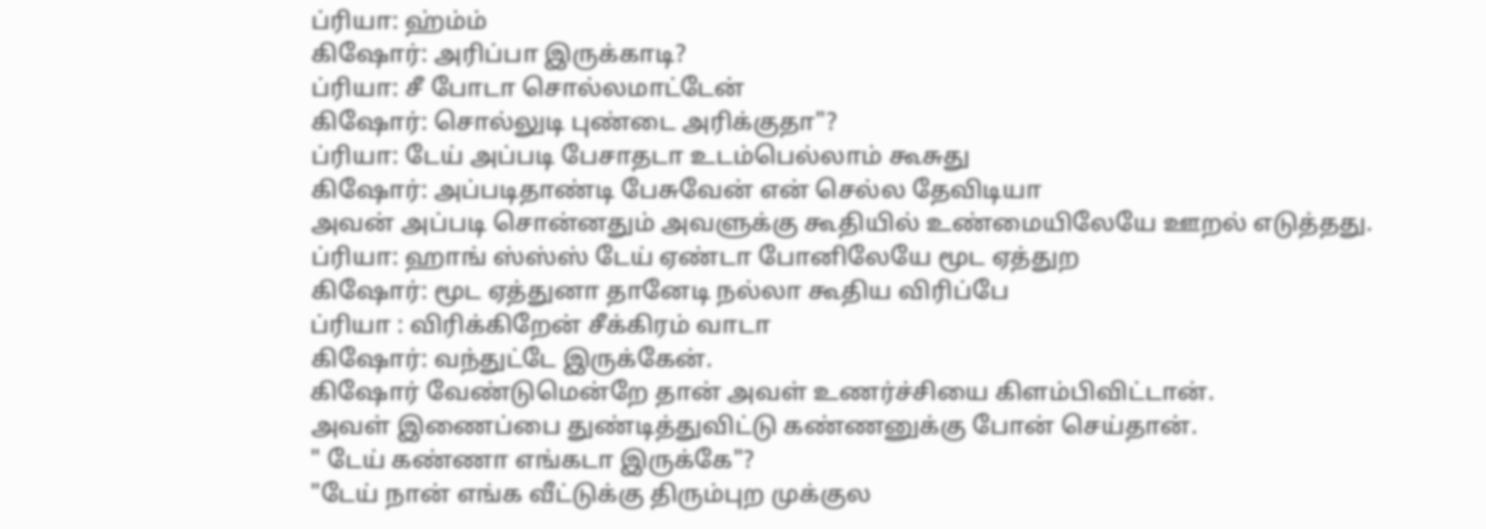ப்ரியா: ஹ்ம்ம்
கிஷோர்: அரிப்பா இருக்காடி?
ப்ரியா: சீ போடா சொல்லமாட்டேன்
கிஷோர்: சொல்லுடி புண்டை அரிக்குதா"?
ப்ரியா: டேய் அப்படி பேசாதடா உடம்பெல்லாம் கூசுது
கிஷோர்: அப்படிதாண்டி பேசுவேன் என் செல்ல தேவிடியா
அவன் அப்படி சொன்னதும் அவளுக்கு கூதியில் உண்மையிலேயே ஊறல் எடுத்தது.
ப்ரியா: ஹாங் ஸ்ஸ்ஸ் டேய் ஏண்டா போனிலேயே மூட ஏத்துற
கிஷோர்: மூட ஏத்துனா தானேடி நல்லா கூதிய விரிப்பே
ப்ரியா : விரிக்கிறேன் சீக்கிரம் வாடா
கிஷோர்: வந்துட்டே இருக்கேன்.
கிஷோர் வேண்டுமென்றே தான் அவள் உணர்ச்சியை கிளம்பிவிட்டான்.
அவள் இணைப்பை துண்டித்துவிட்டு கண்ணனுக்கு போன் செய்தான்.
" டேய் கண்ணா எங்கடா இருக்கே"?
"டேய் நான் எங்க வீட்டுக்கு திரும்புற முக்குல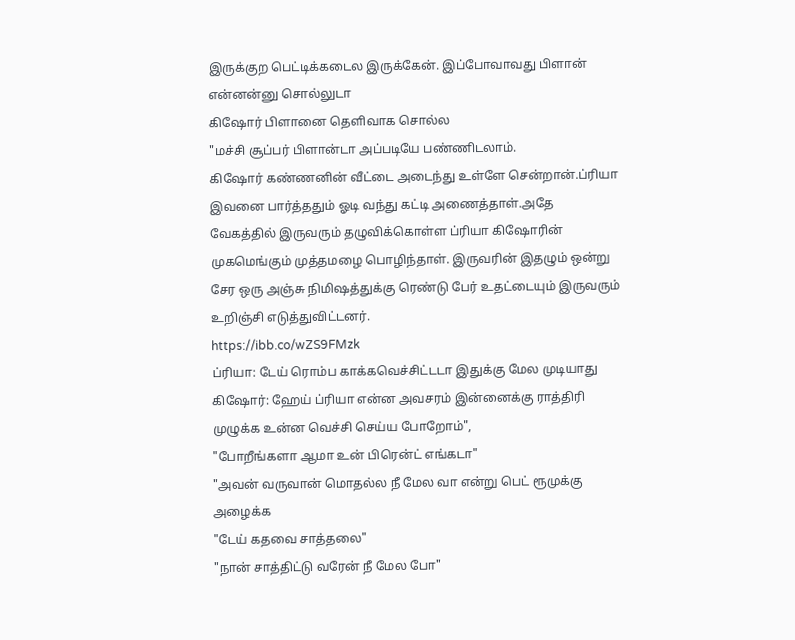இருக்குற பெட்டிக்கடைல இருக்கேன். இப்போவாவது பிளான் என்னன்னு சொல்லுடா
கிஷோர் பிளானை தெளிவாக சொல்ல
"மச்சி சூப்பர் பிளான்டா அப்படியே பண்ணிடலாம்.
கிஷோர் கண்ணனின் வீட்டை அடைந்து உள்ளே சென்றான்.ப்ரியா இவனை பார்த்ததும் ஓடி வந்து கட்டி அணைத்தாள்.அதே வேகத்தில் இருவரும் தழுவிக்கொள்ள ப்ரியா கிஷோரின் முகமெங்கும் முத்தமழை பொழிந்தாள். இருவரின் இதழும் ஒன்று சேர ஒரு அஞ்சு நிமிஷத்துக்கு ரெண்டு பேர் உதட்டையும் இருவரும் உறிஞ்சி எடுத்துவிட்டனர்.
https://ibb.co/wZS9FMzk
ப்ரியா: டேய் ரொம்ப காக்கவெச்சிட்டடா இதுக்கு மேல முடியாது
கிஷோர்: ஹேய் ப்ரியா என்ன அவசரம் இன்னைக்கு ராத்திரி முழுக்க உன்ன வெச்சி செய்ய போறோம்",
"போறீங்களா ஆமா உன் பிரென்ட் எங்கடா"
"அவன் வருவான் மொதல்ல நீ மேல வா என்று பெட் ரூமுக்கு அழைக்க
"டேய் கதவை சாத்தலை"
"நான் சாத்திட்டு வரேன் நீ மேல போ"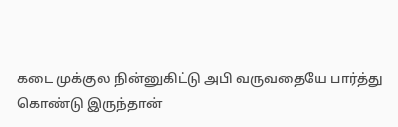கடை முக்குல நின்னுகிட்டு அபி வருவதையே பார்த்து கொண்டு இருந்தான்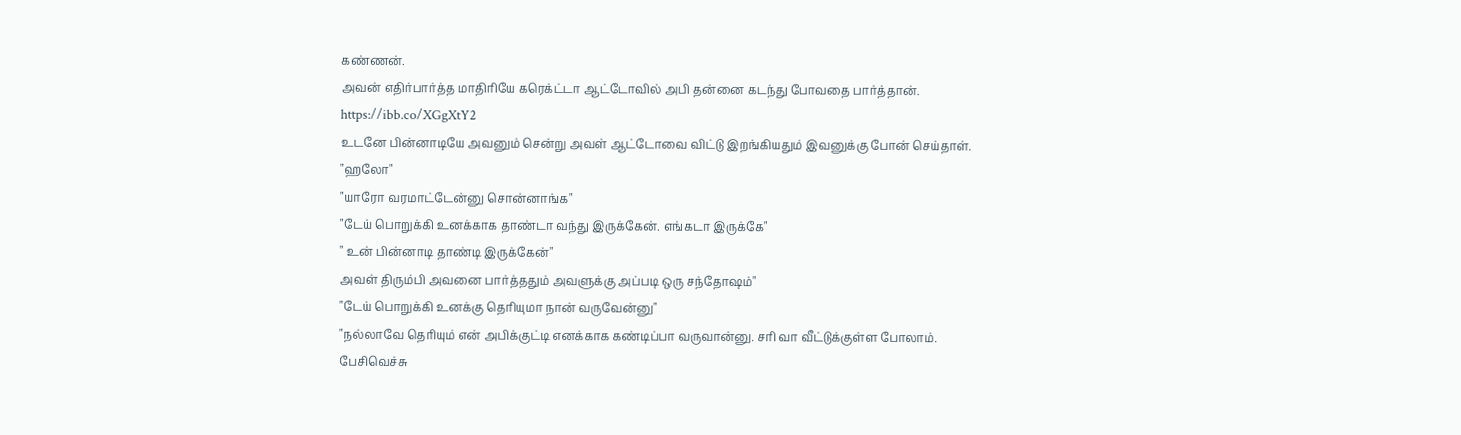கண்ணன்.
அவன் எதிர்பார்த்த மாதிரியே கரெக்ட்டா ஆட்டோவில் அபி தன்னை கடந்து போவதை பார்த்தான்.
https://ibb.co/XGgXtY2
உடனே பின்னாடியே அவனும் சென்று அவள் ஆட்டோவை விட்டு இறங்கியதும் இவனுக்கு போன் செய்தாள்.
"ஹலோ"
"யாரோ வரமாட்டேன்னு சொன்னாங்க"
"டேய் பொறுக்கி உனக்காக தாண்டா வந்து இருக்கேன். எங்கடா இருக்கே"
" உன் பின்னாடி தாண்டி இருக்கேன்"
அவள் திரும்பி அவனை பார்த்ததும் அவளுக்கு அப்படி ஒரு சந்தோஷம்"
"டேய் பொறுக்கி உனக்கு தெரியுமா நான் வருவேன்னு"
"நல்லாவே தெரியும் என் அபிக்குட்டி எனக்காக கண்டிப்பா வருவான்னு. சரி வா வீட்டுக்குள்ள போலாம்.
பேசிவெச்சு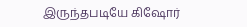இருந்தபடியே கிஷோர்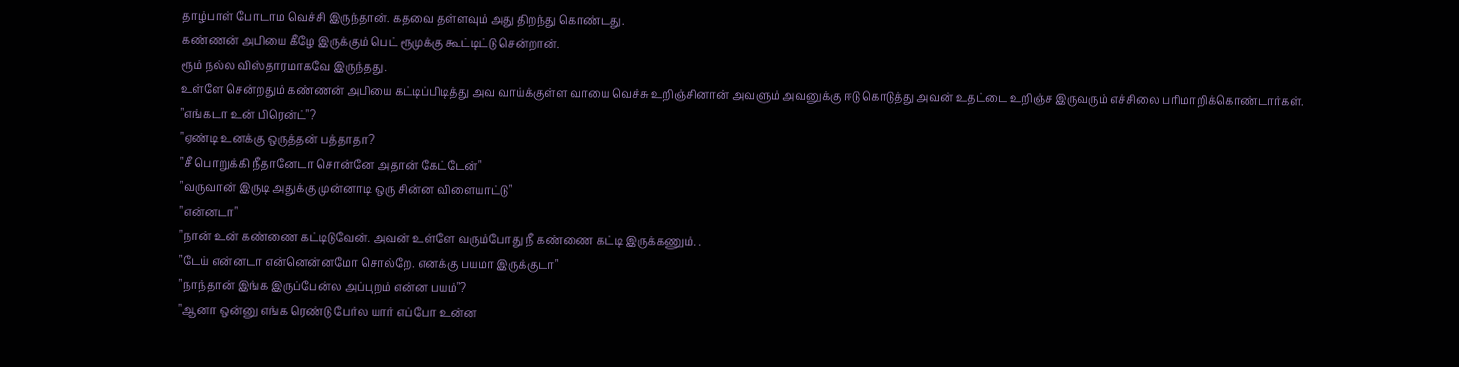தாழ்பாள் போடாம வெச்சி இருந்தான். கதவை தள்ளவும் அது திறந்து கொண்டது.
கண்ணன் அபியை கீழே இருக்கும் பெட் ரூமுக்கு கூட்டிட்டு சென்றான்.
ரூம் நல்ல விஸ்தாரமாகவே இருந்தது.
உள்ளே சென்றதும் கண்ணன் அபியை கட்டிப்பிடித்து அவ வாய்க்குள்ள வாயை வெச்சு உறிஞ்சினான் அவளும் அவனுக்கு ஈடு கொடுத்து அவன் உதட்டை உறிஞ்ச இருவரும் எச்சிலை பரிமாறிக்கொண்டார்கள்.
"எங்கடா உன் பிரென்ட்"?
"ஏண்டி உனக்கு ஒருத்தன் பத்தாதா?
"சீ பொறுக்கி நீதானேடா சொன்னே அதான் கேட்டேன்"
"வருவான் இருடி அதுக்கு முன்னாடி ஒரு சின்ன விளையாட்டு"
"என்னடா"
"நான் உன் கண்ணை கட்டிடுவேன். அவன் உள்ளே வரும்போது நீ கண்ணை கட்டி இருக்கணும். .
"டேய் என்னடா என்னென்னமோ சொல்றே. எனக்கு பயமா இருக்குடா"
"நாந்தான் இங்க இருப்பேன்ல அப்புறம் என்ன பயம்"?
"ஆனா ஒன்னு எங்க ரெண்டு பேர்ல யார் எப்போ உன்ன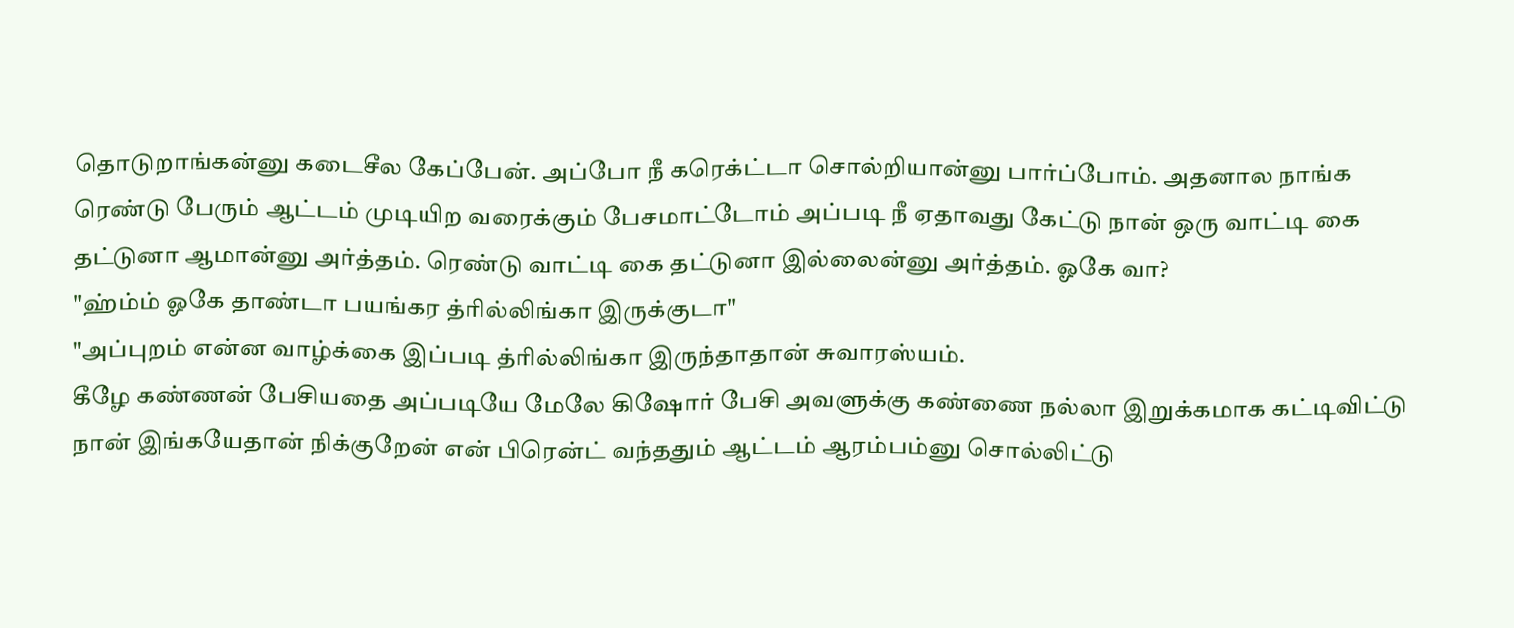தொடுறாங்கன்னு கடைசீல கேப்பேன். அப்போ நீ கரெக்ட்டா சொல்றியான்னு பார்ப்போம். அதனால நாங்க ரெண்டு பேரும் ஆட்டம் முடியிற வரைக்கும் பேசமாட்டோம் அப்படி நீ ஏதாவது கேட்டு நான் ஒரு வாட்டி கை தட்டுனா ஆமான்னு அர்த்தம். ரெண்டு வாட்டி கை தட்டுனா இல்லைன்னு அர்த்தம். ஓகே வா?
"ஹ்ம்ம் ஓகே தாண்டா பயங்கர த்ரில்லிங்கா இருக்குடா"
"அப்புறம் என்ன வாழ்க்கை இப்படி த்ரில்லிங்கா இருந்தாதான் சுவாரஸ்யம்.
கீழே கண்ணன் பேசியதை அப்படியே மேலே கிஷோர் பேசி அவளுக்கு கண்ணை நல்லா இறுக்கமாக கட்டிவிட்டு நான் இங்கயேதான் நிக்குறேன் என் பிரென்ட் வந்ததும் ஆட்டம் ஆரம்பம்னு சொல்லிட்டு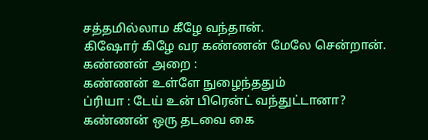சத்தமில்லாம கீழே வந்தான்.
கிஷோர் கிழே வர கண்ணன் மேலே சென்றான்.
கண்ணன் அறை :
கண்ணன் உள்ளே நுழைந்ததும்
ப்ரியா : டேய் உன் பிரென்ட் வந்துட்டானா?
கண்ணன் ஒரு தடவை கை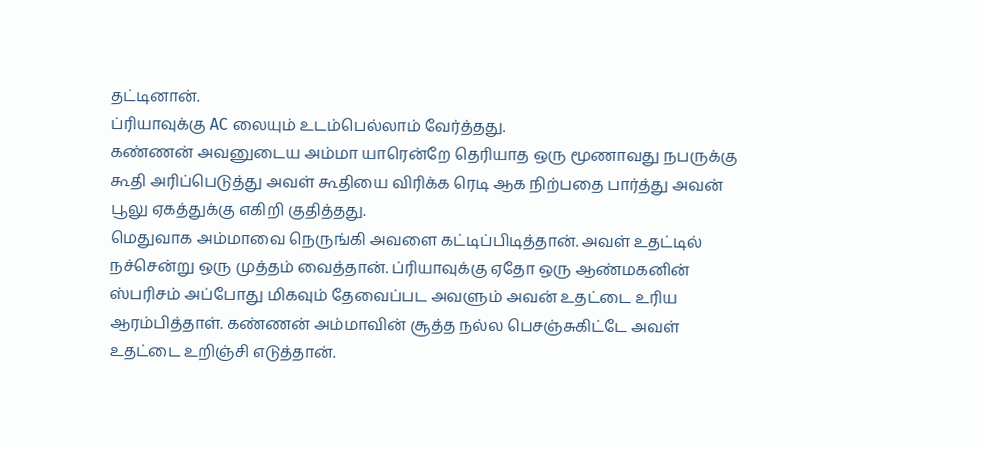தட்டினான்.
ப்ரியாவுக்கு AC லையும் உடம்பெல்லாம் வேர்த்தது.
கண்ணன் அவனுடைய அம்மா யாரென்றே தெரியாத ஒரு மூணாவது நபருக்கு கூதி அரிப்பெடுத்து அவள் கூதியை விரிக்க ரெடி ஆக நிற்பதை பார்த்து அவன் பூலு ஏகத்துக்கு எகிறி குதித்தது.
மெதுவாக அம்மாவை நெருங்கி அவளை கட்டிப்பிடித்தான். அவள் உதட்டில் நச்சென்று ஒரு முத்தம் வைத்தான். ப்ரியாவுக்கு ஏதோ ஒரு ஆண்மகனின் ஸ்பரிசம் அப்போது மிகவும் தேவைப்பட அவளும் அவன் உதட்டை உரிய ஆரம்பித்தாள். கண்ணன் அம்மாவின் சூத்த நல்ல பெசஞ்சுகிட்டே அவள் உதட்டை உறிஞ்சி எடுத்தான்.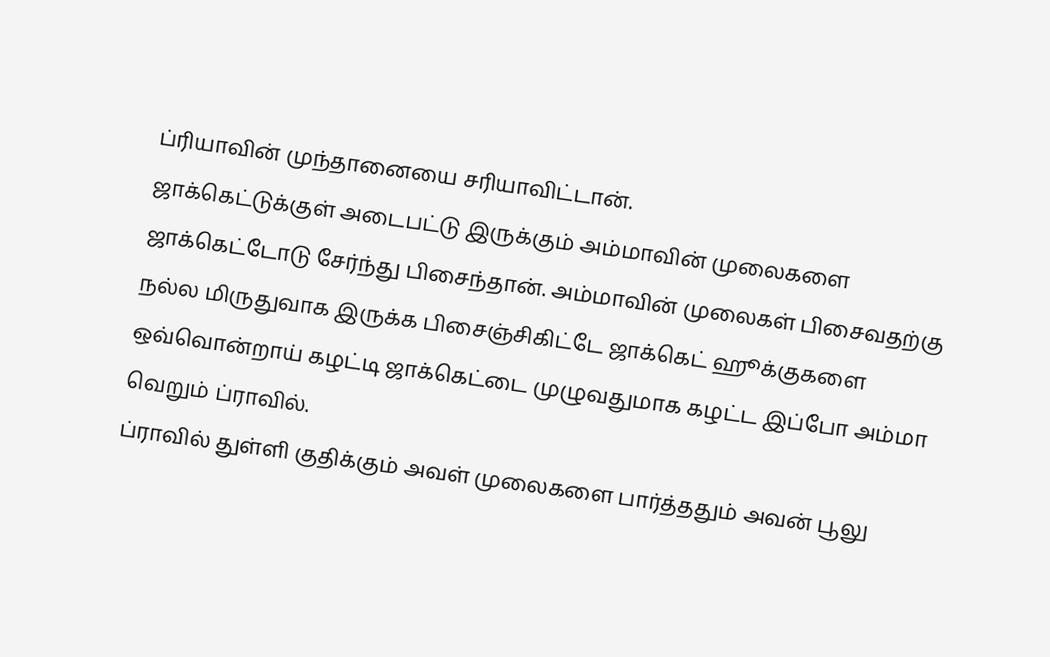ப்ரியாவின் முந்தானையை சரியாவிட்டான்.
ஜாக்கெட்டுக்குள் அடைபட்டு இருக்கும் அம்மாவின் முலைகளை ஜாக்கெட்டோடு சேர்ந்து பிசைந்தான். அம்மாவின் முலைகள் பிசைவதற்கு நல்ல மிருதுவாக இருக்க பிசைஞ்சிகிட்டே ஜாக்கெட் ஹூக்குகளை ஒவ்வொன்றாய் கழட்டி ஜாக்கெட்டை முழுவதுமாக கழட்ட இப்போ அம்மா வெறும் ப்ராவில்.
ப்ராவில் துள்ளி குதிக்கும் அவள் முலைகளை பார்த்ததும் அவன் பூலு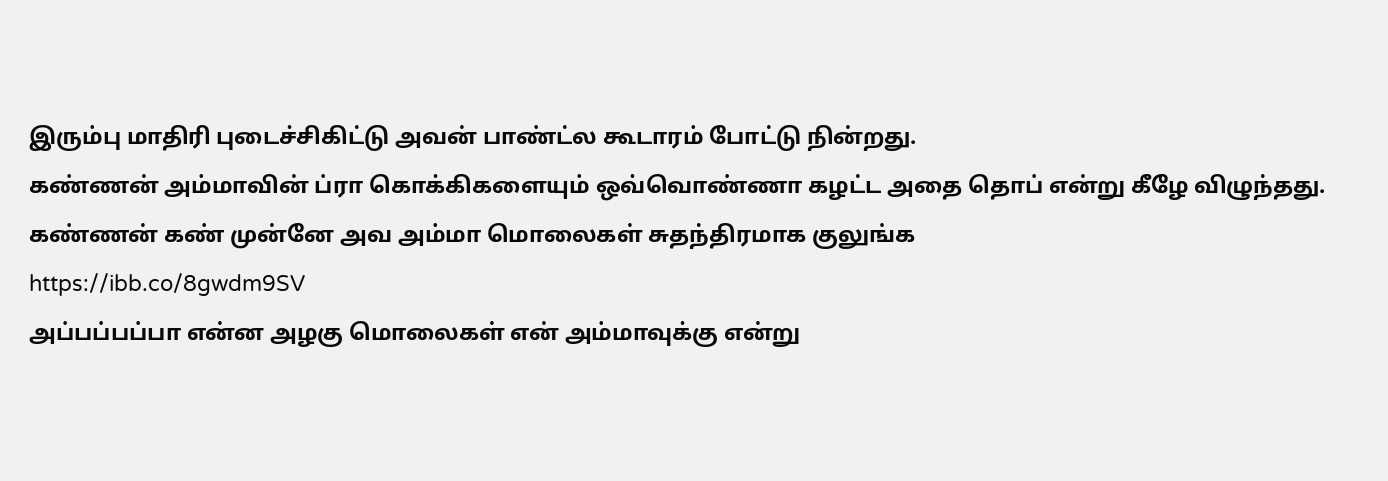இரும்பு மாதிரி புடைச்சிகிட்டு அவன் பாண்ட்ல கூடாரம் போட்டு நின்றது.
கண்ணன் அம்மாவின் ப்ரா கொக்கிகளையும் ஒவ்வொண்ணா கழட்ட அதை தொப் என்று கீழே விழுந்தது.
கண்ணன் கண் முன்னே அவ அம்மா மொலைகள் சுதந்திரமாக குலுங்க
https://ibb.co/8gwdm9SV
அப்பப்பப்பா என்ன அழகு மொலைகள் என் அம்மாவுக்கு என்று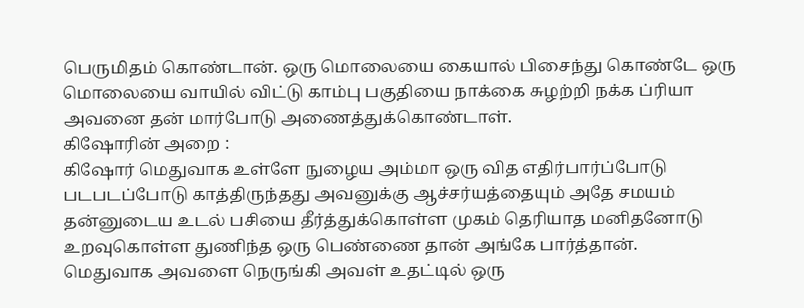பெருமிதம் கொண்டான். ஒரு மொலையை கையால் பிசைந்து கொண்டே ஒரு மொலையை வாயில் விட்டு காம்பு பகுதியை நாக்கை சுழற்றி நக்க ப்ரியா அவனை தன் மார்போடு அணைத்துக்கொண்டாள்.
கிஷோரின் அறை :
கிஷோர் மெதுவாக உள்ளே நுழைய அம்மா ஒரு வித எதிர்பார்ப்போடு படபடப்போடு காத்திருந்தது அவனுக்கு ஆச்சர்யத்தையும் அதே சமயம் தன்னுடைய உடல் பசியை தீர்த்துக்கொள்ள முகம் தெரியாத மனிதனோடு உறவுகொள்ள துணிந்த ஒரு பெண்ணை தான் அங்கே பார்த்தான்.
மெதுவாக அவளை நெருங்கி அவள் உதட்டில் ஒரு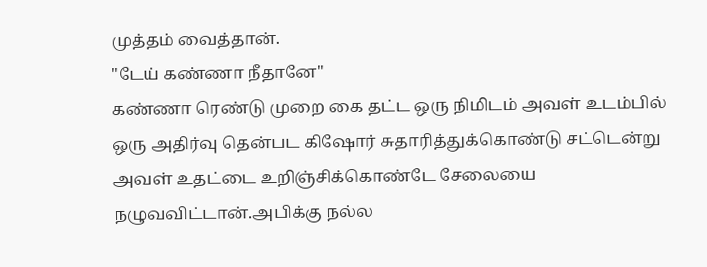முத்தம் வைத்தான்.
"டேய் கண்ணா நீதானே"
கண்ணா ரெண்டு முறை கை தட்ட ஒரு நிமிடம் அவள் உடம்பில் ஒரு அதிர்வு தென்பட கிஷோர் சுதாரித்துக்கொண்டு சட்டென்று அவள் உதட்டை உறிஞ்சிக்கொண்டே சேலையை நழுவவிட்டான்.அபிக்கு நல்ல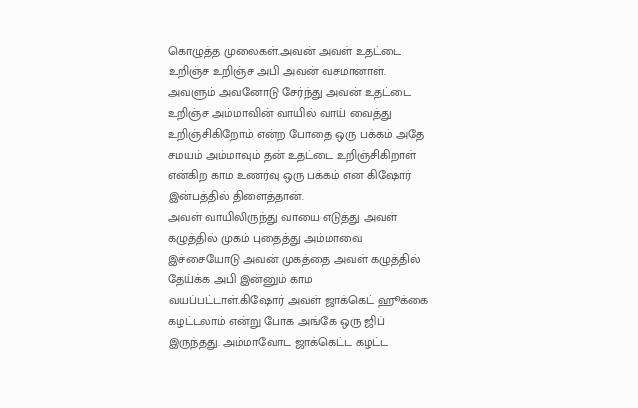கொழுத்த முலைகள்.அவன் அவள் உதட்டை உறிஞ்ச உறிஞ்ச அபி அவன் வசமானாள். அவளும் அவனோடு சேர்ந்து அவன் உதட்டை உறிஞ்ச அம்மாவின் வாயில் வாய் வைத்து உறிஞ்சிகிறோம் என்ற போதை ஒரு பக்கம் அதே சமயம் அம்மாவும் தன் உதட்டை உறிஞ்சிகிறாள் என்கிற காம உணர்வு ஒரு பக்கம் என கிஷோர் இன்பத்தில் திளைத்தான்.
அவள் வாயிலிருந்து வாயை எடுத்து அவள் கழுத்தில் முகம் புதைத்து அம்மாவை இச்சையோடு அவன் முகத்தை அவள் கழுத்தில் தேய்க்க அபி இன்னும் காம வயப்பட்டாள்.கிஷோர் அவள் ஜாக்கெட் ஹூக்கை கழட்டலாம் என்று போக அங்கே ஒரு ஜிப் இருந்தது. அம்மாவோட ஜாக்கெட்ட கழட்ட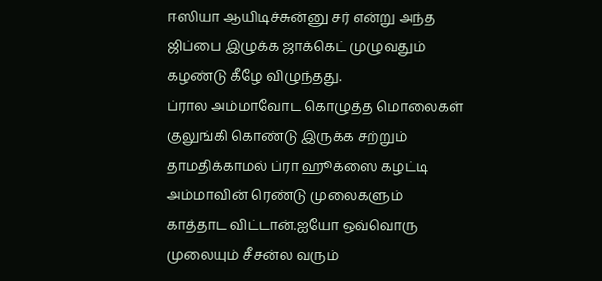ஈஸியா ஆயிடிச்சுன்னு சர் என்று அந்த ஜிப்பை இழுக்க ஜாக்கெட் முழுவதும் கழண்டு கீழே விழுந்தது.
ப்ரால அம்மாவோட கொழுத்த மொலைகள் குலுங்கி கொண்டு இருக்க சற்றும் தாமதிக்காமல் ப்ரா ஹூக்ஸை கழட்டி அம்மாவின் ரெண்டு முலைகளும் காத்தாட விட்டான்.ஐயோ ஒவ்வொரு முலையும் சீசன்ல வரும்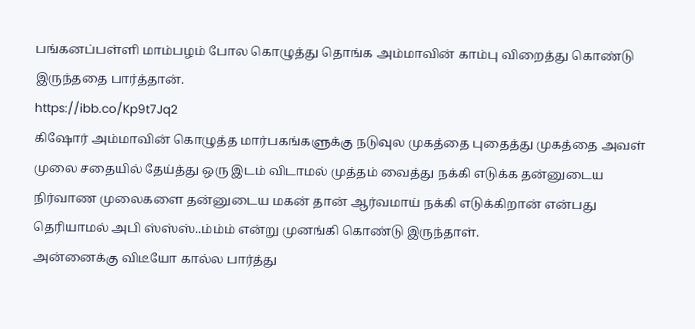பங்கனப்பள்ளி மாம்பழம் போல கொழுத்து தொங்க அம்மாவின் காம்பு விறைத்து கொண்டு இருந்ததை பார்த்தான்.
https://ibb.co/Kp9t7Jq2
கிஷோர் அம்மாவின் கொழுத்த மார்பகங்களுக்கு நடுவுல முகத்தை புதைத்து முகத்தை அவள் முலை சதையில் தேய்த்து ஒரு இடம் விடாமல் முத்தம் வைத்து நக்கி எடுக்க தன்னுடைய நிர்வாண முலைகளை தன்னுடைய மகன் தான் ஆர்வமாய் நக்கி எடுக்கிறான் என்பது தெரியாமல் அபி ஸ்ஸ்ஸ்..ம்ம்ம் என்று முனங்கி கொண்டு இருந்தாள்.
அன்னைக்கு விடீயோ கால்ல பார்த்து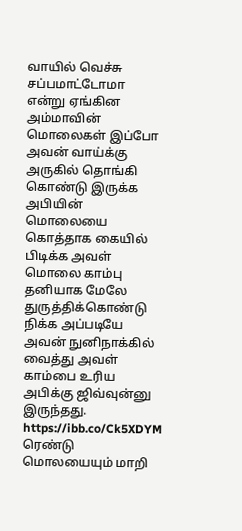வாயில் வெச்சு சப்பமாட்டோமா என்று ஏங்கின அம்மாவின் மொலைகள் இப்போ அவன் வாய்க்கு அருகில் தொங்கி கொண்டு இருக்க அபியின் மொலையை கொத்தாக கையில் பிடிக்க அவள் மொலை காம்பு தனியாக மேலே துருத்திக்கொண்டு நிக்க அப்படியே அவன் நுனிநாக்கில் வைத்து அவள் காம்பை உரிய அபிக்கு ஜிவ்வுன்னு இருந்தது.
https://ibb.co/Ck5XDYM
ரெண்டு மொலயையும் மாறி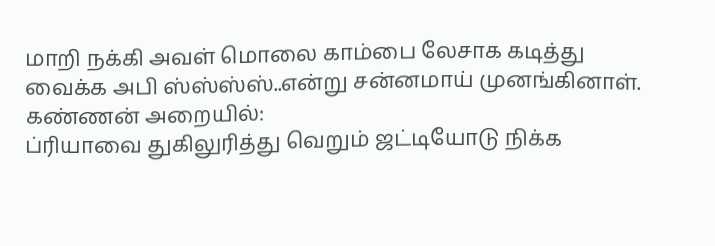மாறி நக்கி அவள் மொலை காம்பை லேசாக கடித்து வைக்க அபி ஸ்ஸ்ஸ்ஸ்..என்று சன்னமாய் முனங்கினாள்.
கண்ணன் அறையில்:
ப்ரியாவை துகிலுரித்து வெறும் ஜட்டியோடு நிக்க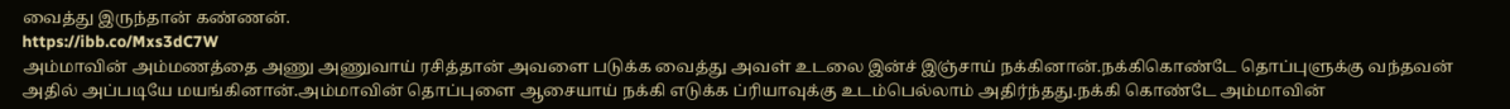வைத்து இருந்தான் கண்ணன்.
https://ibb.co/Mxs3dC7W
அம்மாவின் அம்மணத்தை அணு அணுவாய் ரசித்தான் அவளை படுக்க வைத்து அவள் உடலை இன்ச் இஞ்சாய் நக்கினான்.நக்கிகொண்டே தொப்புளுக்கு வந்தவன் அதில் அப்படியே மயங்கினான்.அம்மாவின் தொப்புளை ஆசையாய் நக்கி எடுக்க ப்ரியாவுக்கு உடம்பெல்லாம் அதிர்ந்தது.நக்கி கொண்டே அம்மாவின்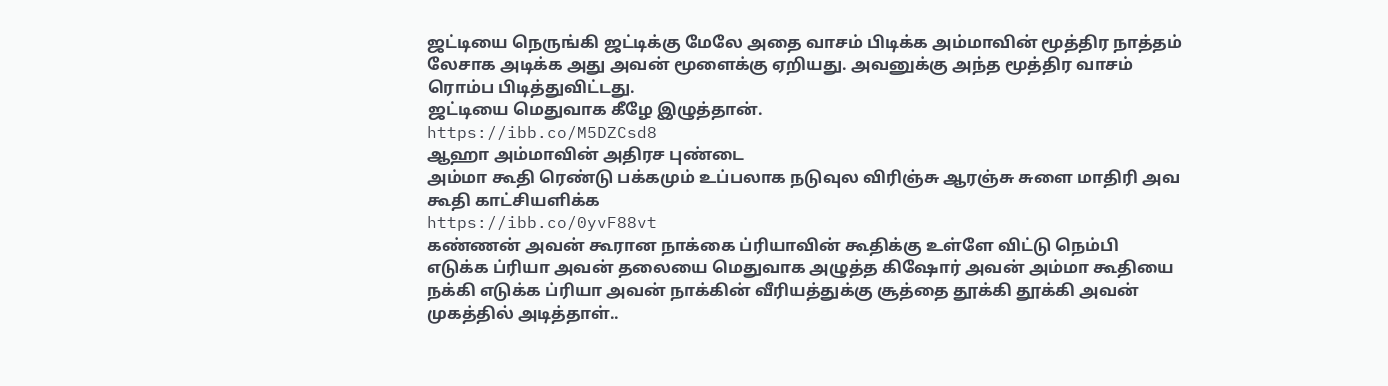ஜட்டியை நெருங்கி ஜட்டிக்கு மேலே அதை வாசம் பிடிக்க அம்மாவின் மூத்திர நாத்தம் லேசாக அடிக்க அது அவன் மூளைக்கு ஏறியது. அவனுக்கு அந்த மூத்திர வாசம் ரொம்ப பிடித்துவிட்டது.
ஜட்டியை மெதுவாக கீழே இழுத்தான்.
https://ibb.co/M5DZCsd8
ஆஹா அம்மாவின் அதிரச புண்டை
அம்மா கூதி ரெண்டு பக்கமும் உப்பலாக நடுவுல விரிஞ்சு ஆரஞ்சு சுளை மாதிரி அவ கூதி காட்சியளிக்க
https://ibb.co/0yvF88vt
கண்ணன் அவன் கூரான நாக்கை ப்ரியாவின் கூதிக்கு உள்ளே விட்டு நெம்பி எடுக்க ப்ரியா அவன் தலையை மெதுவாக அழுத்த கிஷோர் அவன் அம்மா கூதியை நக்கி எடுக்க ப்ரியா அவன் நாக்கின் வீரியத்துக்கு சூத்தை தூக்கி தூக்கி அவன் முகத்தில் அடித்தாள்..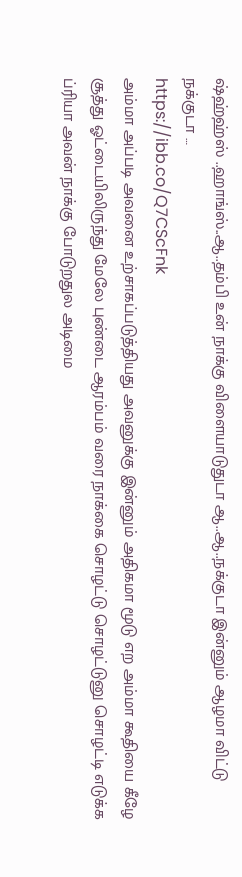ஷ்ஹ்ஹ்ஸ் ..ஹாங்ஸ்..ஆ..தம்பி உன் நாக்கு விளையாடுதுடா ஆ..ஆ..நக்குடா இன்னும் ஆழமா விட்டு நக்குடா …
https://ibb.co/Q7CScFnk
அம்மா அப்படி அவனை உற்சாகப்படுத்தியது அவனுக்கு இன்னும் அதிகமா மூடு எற அம்மா கூதியை கீழே சூத்து ஓட்டையிலிருந்து மேலே புண்டை ஆரம்பம் வரை நாக்கை சொழட்டு சொழட்டுனு சொழட்டி எடுக்க ப்ரியா அவன் நாக்கு போடுறதுல அடிமை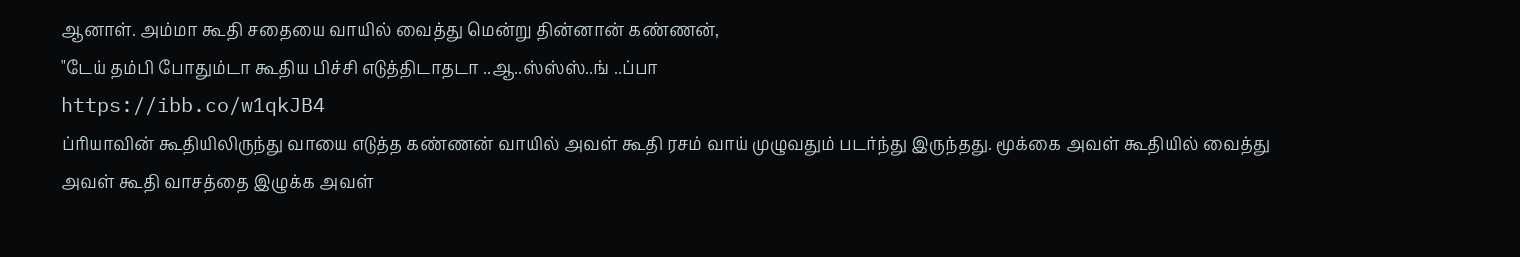ஆனாள். அம்மா கூதி சதையை வாயில் வைத்து மென்று தின்னான் கண்ணன்,
"டேய் தம்பி போதும்டா கூதிய பிச்சி எடுத்திடாதடா ..ஆ..ஸ்ஸ்ஸ்..ங் ..ப்பா
https://ibb.co/w1qkJB4
ப்ரியாவின் கூதியிலிருந்து வாயை எடுத்த கண்ணன் வாயில் அவள் கூதி ரசம் வாய் முழுவதும் படர்ந்து இருந்தது. மூக்கை அவள் கூதியில் வைத்து அவள் கூதி வாசத்தை இழுக்க அவள்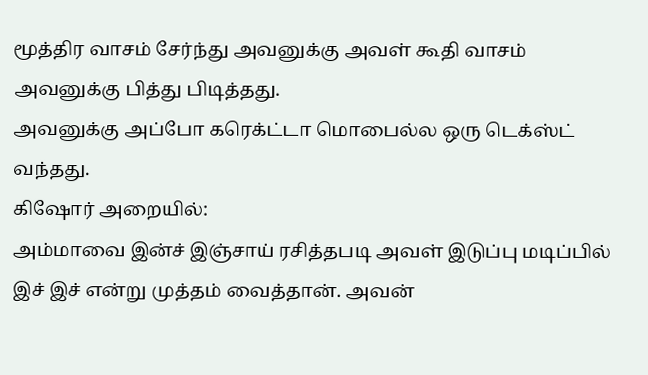மூத்திர வாசம் சேர்ந்து அவனுக்கு அவள் கூதி வாசம் அவனுக்கு பித்து பிடித்தது.
அவனுக்கு அப்போ கரெக்ட்டா மொபைல்ல ஒரு டெக்ஸ்ட் வந்தது.
கிஷோர் அறையில்:
அம்மாவை இன்ச் இஞ்சாய் ரசித்தபடி அவள் இடுப்பு மடிப்பில் இச் இச் என்று முத்தம் வைத்தான். அவன்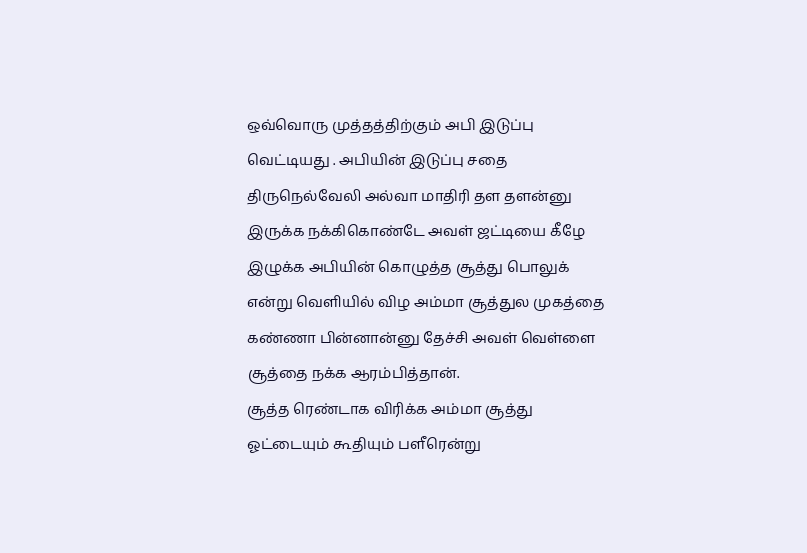ஒவ்வொரு முத்தத்திற்கும் அபி இடுப்பு வெட்டியது . அபியின் இடுப்பு சதை திருநெல்வேலி அல்வா மாதிரி தள தளன்னு இருக்க நக்கிகொண்டே அவள் ஜட்டியை கீழே இழுக்க அபியின் கொழுத்த சூத்து பொலுக் என்று வெளியில் விழ அம்மா சூத்துல முகத்தை கண்ணா பின்னான்னு தேச்சி அவள் வெள்ளை சூத்தை நக்க ஆரம்பித்தான்.
சூத்த ரெண்டாக விரிக்க அம்மா சூத்து ஓட்டையும் கூதியும் பளீரென்று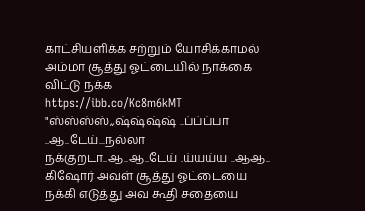காட்சியளிக்க சற்றும் யோசிக்காமல் அம்மா சூத்து ஓட்டையில் நாக்கை விட்டு நக்க
https://ibb.co/Kc8m6kMT
"ஸ்ஸ்ஸ்ஸ்,,ஷ்ஷ்ஷ்ஷ் ..ப்ப்ப்பா ..ஆ..டேய்...நல்லா நக்குறடா..ஆ..ஆ..டேய் .ய்யய்ய ..ஆஆ..
கிஷோர் அவள் சூத்து ஓட்டையை நக்கி எடுத்து அவ கூதி சதையை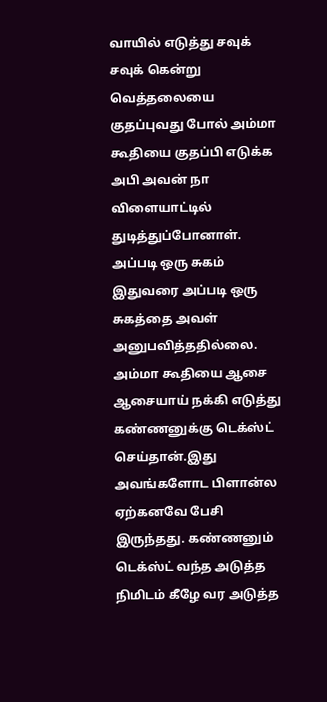வாயில் எடுத்து சவுக் சவுக் கென்று வெத்தலையை குதப்புவது போல் அம்மா கூதியை குதப்பி எடுக்க அபி அவன் நா விளையாட்டில் துடித்துப்போனாள். அப்படி ஒரு சுகம் இதுவரை அப்படி ஒரு சுகத்தை அவள் அனுபவித்ததில்லை.
அம்மா கூதியை ஆசை ஆசையாய் நக்கி எடுத்து கண்ணனுக்கு டெக்ஸ்ட் செய்தான்.இது அவங்களோட பிளான்ல ஏற்கனவே பேசி இருந்தது. கண்ணனும் டெக்ஸ்ட் வந்த அடுத்த நிமிடம் கீழே வர அடுத்த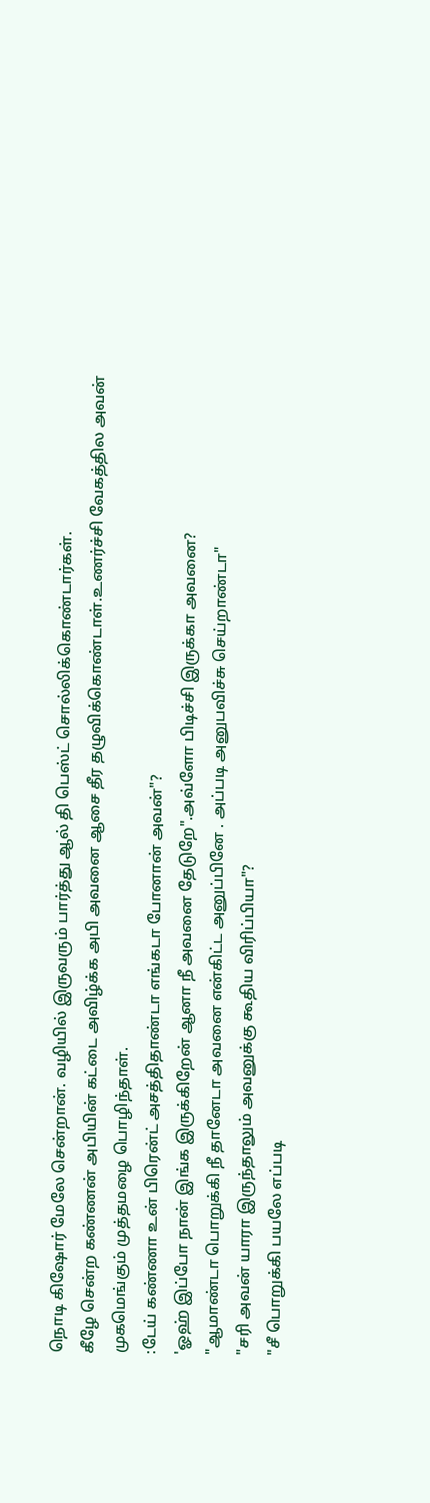நொடி கிஷோர் மேலே சென்றான். வழியில் இருவரும் பார்த்து ஆல் தி பெஸ்ட் சொல்லிக்கொண்டார்கள்.
கீழே சென்ற கண்ணன் அபியின் கட்டை அவிழ்க்க அபி அவனை ஆசை தீர தழுவிக்கொண்டாள்.உணர்ச்சி வேகத்தில அவன் முகமெங்கும் முத்தமழை பொழிந்தாள்.
:டேய் கண்ணா உன் பிரென்ட் அசத்திதாண்டா எங்கடா போனான் அவன்"?
'ஓஹ் இப்போ நான் இங்க இருக்கிறேன் ஆனா நீ அவனை தேடுறே".அவ்ளோ பிடிச்சி இருக்கா அவனை?
"ஆமாண்டா பொறுக்கி நீ தானேடா அவனை என்கிட்ட அனுப்பினே . அப்படி அனுபவிச்சு செய்றாண்டா"
"சரி அவன் யாரா இருந்தாலும் அவனுக்கு கூதிய விரிப்பியா"?
"சீ பொறுக்கி பயலே எப்படி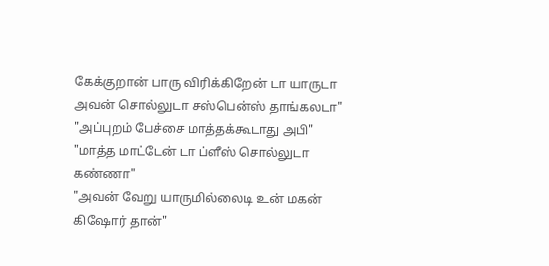கேக்குறான் பாரு விரிக்கிறேன் டா யாருடா அவன் சொல்லுடா சஸ்பென்ஸ் தாங்கலடா"
"அப்புறம் பேச்சை மாத்தக்கூடாது அபி"
"மாத்த மாட்டேன் டா ப்ளீஸ் சொல்லுடா கண்ணா"
"அவன் வேறு யாருமில்லைடி உன் மகன் கிஷோர் தான்"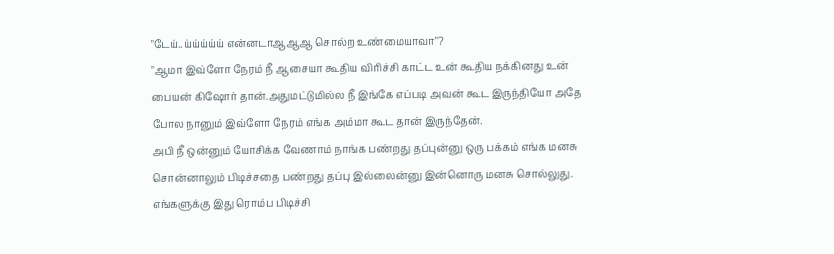"டேய்..ய்ய்ய்ய்ய் என்னடாஆஆஆ சொல்ற உண்மையாவா"?
"ஆமா இவ்ளோ நேரம் நீ ஆசையா கூதிய விரிச்சி காட்ட உன் கூதிய நக்கினது உன் பையன் கிஷோர் தான்.அதுமட்டுமில்ல நீ இங்கே எப்படி அவன் கூட இருந்தியோ அதே போல நானும் இவ்ளோ நேரம் எங்க அம்மா கூட தான் இருந்தேன்.
அபி நீ ஒன்னும் யோசிக்க வேணாம் நாங்க பண்றது தப்புன்னு ஒரு பக்கம் எங்க மனசு சொன்னாலும் பிடிச்சதை பண்றது தப்பு இல்லைன்னு இன்னொரு மனசு சொல்லுது. எங்களுக்கு இது ரொம்ப பிடிச்சி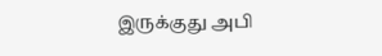இருக்குது அபி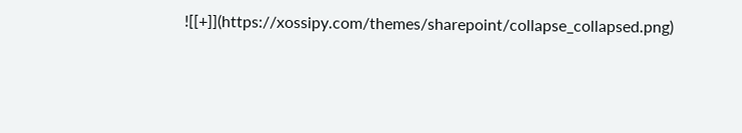![[+]](https://xossipy.com/themes/sharepoint/collapse_collapsed.png)